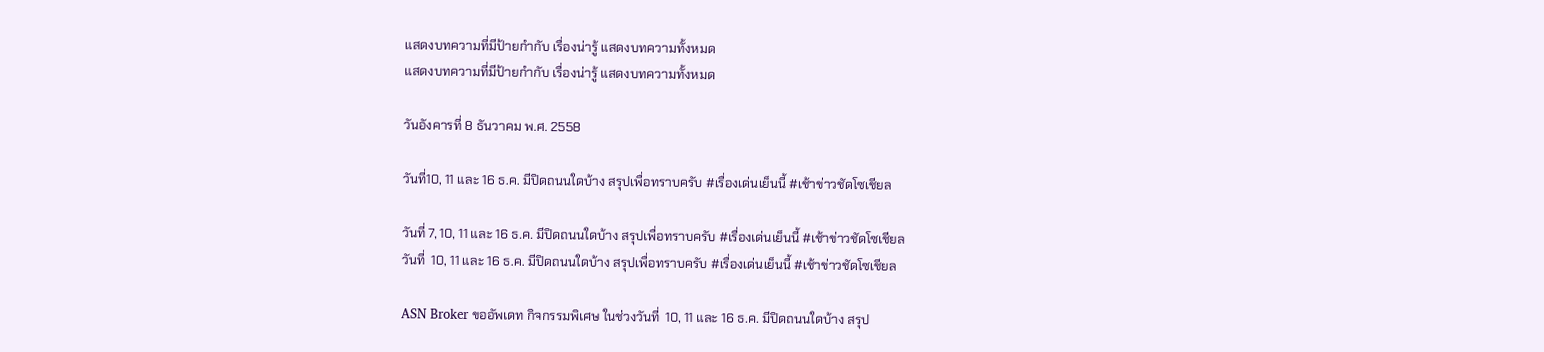แสดงบทความที่มีป้ายกำกับ เรื่องน่ารู้ แสดงบทความทั้งหมด
แสดงบทความที่มีป้ายกำกับ เรื่องน่ารู้ แสดงบทความทั้งหมด

วันอังคารที่ 8 ธันวาคม พ.ศ. 2558

วันที่10, 11 และ 16 ธ.ค. มีปิดถนนใดบ้าง สรุปเพื่อทราบครับ #เรื่องเด่นเย็นนี้ #เช้าข่าวชัดโซเชียล

วันที่ 7, 10, 11 และ 16 ธ.ค. มีปิดถนนใดบ้าง สรุปเพื่อทราบครับ #เรื่องเด่นเย็นนี้ #เช้าข่าวชัดโซเชียล
วันที่  10, 11 และ 16 ธ.ค. มีปิดถนนใดบ้าง สรุปเพื่อทราบครับ #เรื่องเด่นเย็นนี้ #เช้าข่าวชัดโซเชียล

ASN Broker ขออัพเดท กิจกรรมพิเศษ ในช่วงวันที่  10, 11 และ 16 ธ.ค. มีปิดถนนใดบ้าง สรุป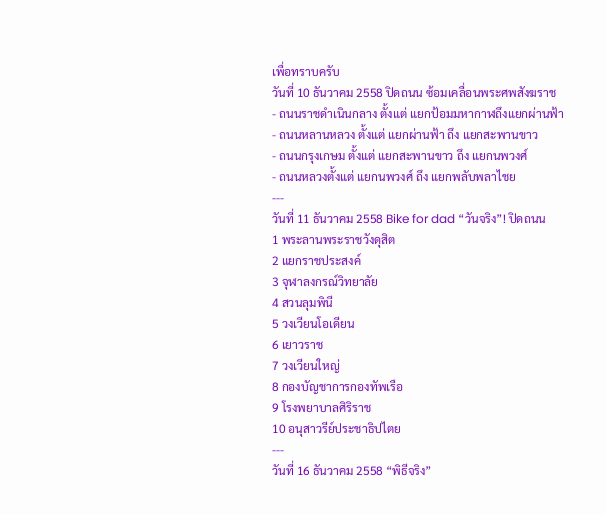เพื่อทราบครับ
วันที่ 10 ธันวาคม 2558 ปิดถนน ซ้อมเคลื่อนพระศพสังฆราช
- ถนนราชดำเนินกลาง ตั้งแต่ แยกป้อมมหากาฬถึงแยกผ่านฟ้า
- ถนนหลานหลวง ตั้งแต่ แยกผ่านฟ้า ถึง แยกสะพานขาว
- ถนนกรุงเกษม ตั้งแต่ แยกสะพานขาว ถึง แยกนพวงศ์
- ถนนหลวงตั้งแต่ แยกนพวงศ์ ถึง แยกพลับพลาไชย
---
วันที่ 11 ธันวาคม 2558 Bike for dad “วันจริง”! ปิดถนน
1 พระลานพระราชวังดุสิต
2 แยกราชประสงค์
3 จุฬาลงกรณ์วิทยาลัย
4 สวนลุมพินี
5 วงเวียนโอเดียน
6 เยาวราช
7 วงเวียนใหญ่
8 กองบัญชาการกองทัพเรือ
9 โรงพยาบาลศิริราช
10 อนุสาวรีย์ประชาธิปไตย
---
วันที่ 16 ธันวาคม 2558 “พิธีจริง”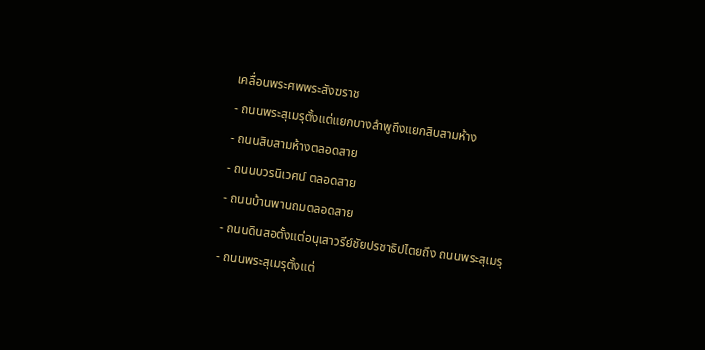เคลื่อนพระศพพระสังฆราช
- ถนนพระสุเมรุตั้งแต่แยกบางลำพูถึงแยกสิบสามห้าง
- ถนนสิบสามห้างตลอดสาย
- ถนนบวรนิเวศน์ ตลอดสาย
- ถนนบ้านพานถมตลอดสาย
- ถนนดินสอตั้งแต่อนุเสาวรีย์ชัยปรชาธิปไตยถึง ถนนพระสุเมรุ
- ถนนพระสุเมรุตั้งแต่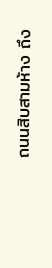ถนนสิบสามห้าง ถึง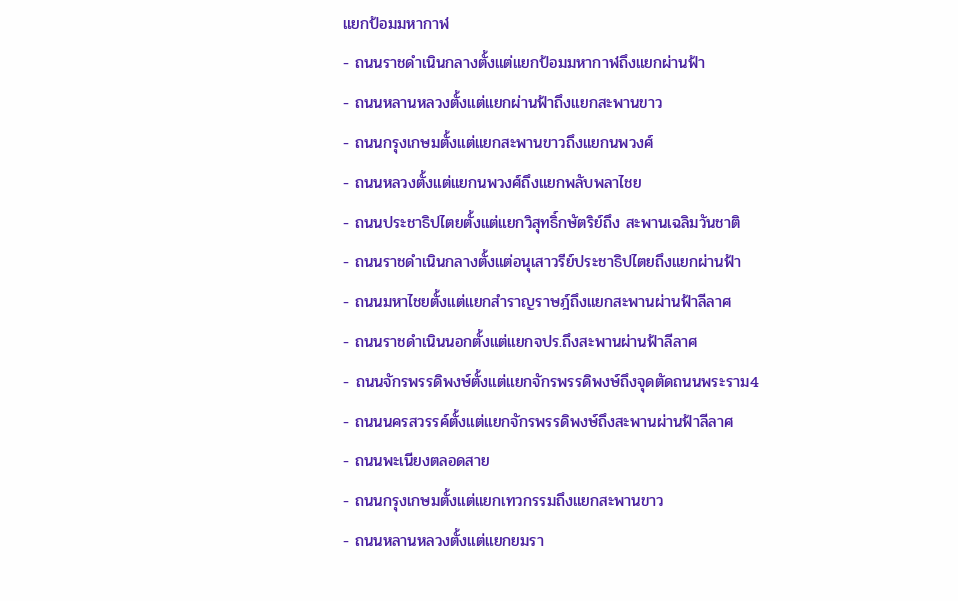แยกป้อมมหากาฬ
- ถนนราชดำเนินกลางตั้งแต่แยกป้อมมหากาฬถึงแยกผ่านฟ้า
- ถนนหลานหลวงตั้งแต่แยกผ่านฟ้าถึงแยกสะพานขาว
- ถนนกรุงเกษมตั้งแต่แยกสะพานขาวถึงแยกนพวงศ์
- ถนนหลวงตั้งแต่แยกนพวงศ์ถึงแยกพลับพลาไชย
- ถนนประชาธิปไตยตั้งแต่แยกวิสุทธิ์กษัตริย์ถึง สะพานเฉลิมวันชาติ
- ถนนราชดำเนินกลางตั้งแต่อนุเสาวรีย์ประชาธิปไตยถึงแยกผ่านฟ้า
- ถนนมหาไชยตั้งแต่แยกสำราญราษฎ์ถึงแยกสะพานผ่านฟ้าลีลาศ
- ถนนราชดำเนินนอกตั้งแต่แยกจปร.ถึงสะพานผ่านฟ้าลีลาศ
- ถนนจักรพรรดิพงษ์ตั้งแต่แยกจักรพรรดิพงษ์ถึงจุดตัดถนนพระราม4
- ถนนนครสวรรค์ตั้งแต่แยกจักรพรรดิพงษ์ถึงสะพานผ่านฟ้าลีลาศ
- ถนนพะเนียงตลอดสาย
- ถนนกรุงเกษมตั้งแต่แยกเทวกรรมถึงแยกสะพานขาว
- ถนนหลานหลวงตั้งแต่แยกยมรา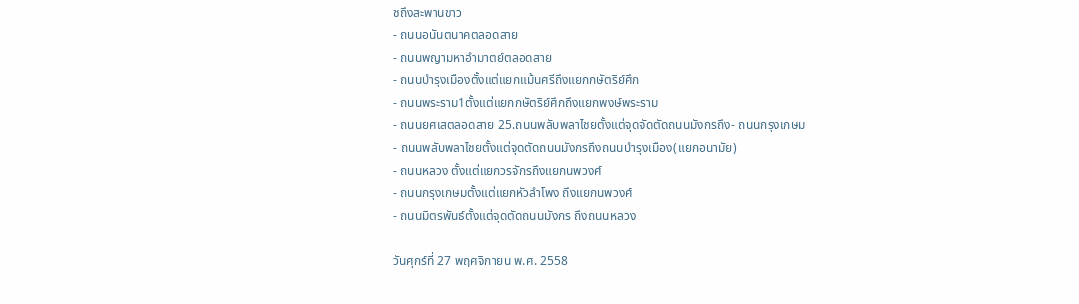ชถึงสะพานขาว
- ถนนอนันตนาคตลอดสาย
- ถนนพญามหาอำมาตย์ตลอดสาย
- ถนนบำรุงเมืองตั้งแต่แยกแม้นศรีถึงแยกกษัตริย์ศึก
- ถนนพระราม1ตั้งแต่แยกกษัตริย์ศึกถึงแยกพงษ์พระราม
- ถนนยศเสตลอดสาย 25.ถนนพลับพลาไชยตั้งแต่จุดจัดตัดถนนมังกรถึง- ถนนกรุงเกษม
- ถนนพลับพลาไชยตั้งแต่จุดตัดถนนมังกรถึงถนนบำรุงเมือง(แยกอนามัย)
- ถนนหลวง ตั้งแต่แยกวรจักรถึงแยกนพวงศ์
- ถนนกรุงเกษมตั้งแต่แยกหัวลำโพง ถึงแยกนพวงศ์
- ถนนมิตรพันธ์ตั้งแต่จุดตัดถนนมังกร ถึงถนนหลวง

วันศุกร์ที่ 27 พฤศจิกายน พ.ศ. 2558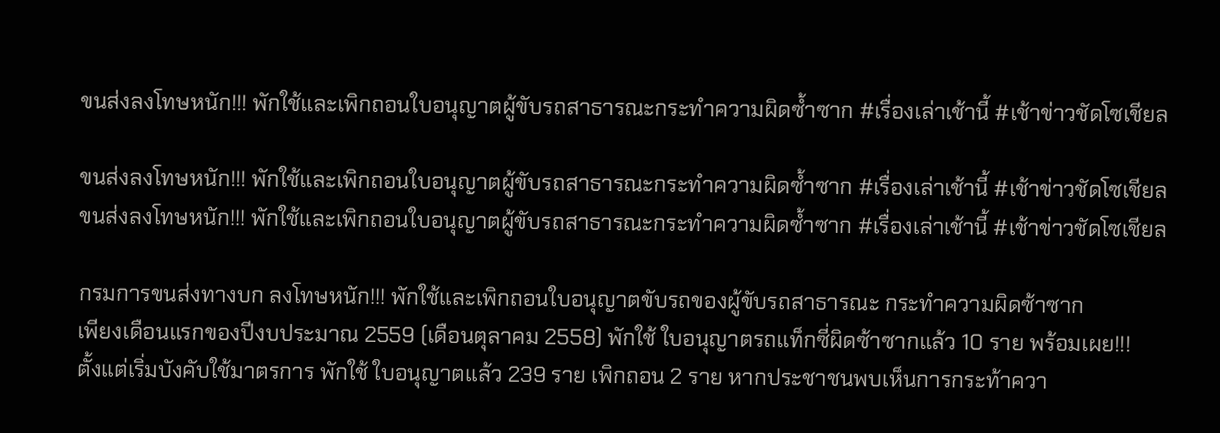ขนส่งลงโทษหนัก!!! พักใช้และเพิกถอนใบอนุญาตผู้ขับรถสาธารณะกระทำความผิดซ้ำซาก #เรื่องเล่าเช้านี้ #เช้าข่าวชัดโซเชียล

ขนส่งลงโทษหนัก!!! พักใช้และเพิกถอนใบอนุญาตผู้ขับรถสาธารณะกระทำความผิดซ้ำซาก #เรื่องเล่าเช้านี้ #เช้าข่าวชัดโซเชียล
ขนส่งลงโทษหนัก!!! พักใช้และเพิกถอนใบอนุญาตผู้ขับรถสาธารณะกระทำความผิดซ้ำซาก #เรื่องเล่าเช้านี้ #เช้าข่าวชัดโซเชียล

กรมการขนส่งทางบก ลงโทษหนัก!!! พักใช้และเพิกถอนใบอนุญาตขับรถของผู้ขับรถสาธารณะ กระทำความผิดซ้าซาก
เพียงเดือนแรกของปีงบประมาณ 2559 (เดือนตุลาคม 2558) พักใช้ ใบอนุญาตรถแท็กซี่ผิดซ้าซากแล้ว 10 ราย พร้อมเผย!!!
ตั้งแต่เริ่มบังคับใช้มาตรการ พักใช้ ใบอนุญาตแล้ว 239 ราย เพิกถอน 2 ราย หากประชาชนพบเห็นการกระท้าควา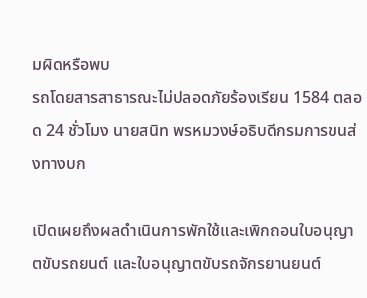มผิดหรือพบ
รถโดยสารสาธารณะไม่ปลอดภัยร้องเรียน 1584 ตลอด 24 ชั่วโมง นายสนิท พรหมวงษ์อธิบดีกรมการขนส่งทางบก

เปิดเผยถึงผลดำเนินการพักใช้และเพิกถอนใบอนุญาตขับรถยนต์ และใบอนุญาตขับรถจักรยานยนต์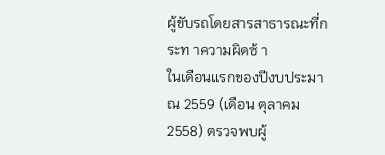ผู้ขับรถโดยสารสาธารณะที่กระท าความผิดซ้ า
ในเดือนแรกของปีงบประมาณ 2559 (เดือน ตุลาคม 2558) ตรวจพบผู้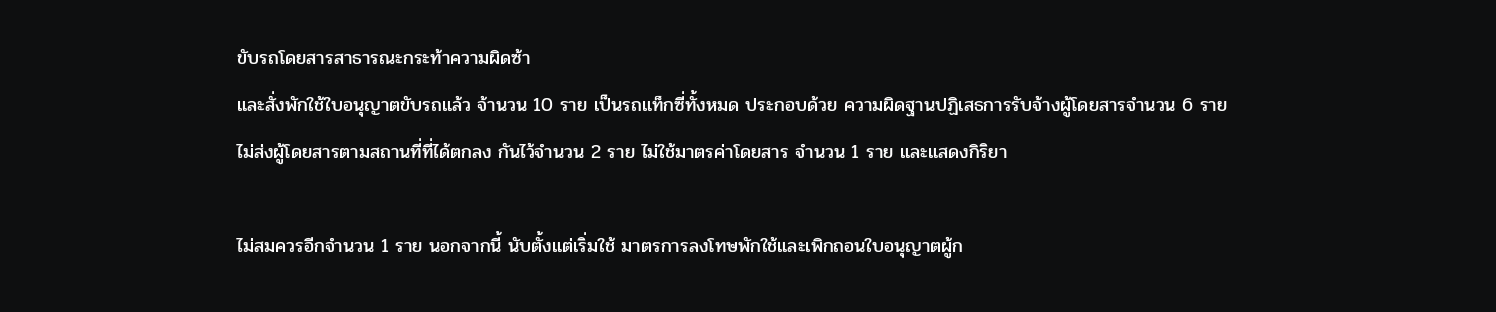ขับรถโดยสารสาธารณะกระท้าความผิดซ้า
และสั่งพักใช้ใบอนุญาตขับรถแล้ว จ้านวน 10 ราย เป็นรถแท็กซี่ทั้งหมด ประกอบด้วย ความผิดฐานปฏิเสธการรับจ้างผู้โดยสารจำนวน 6 ราย
ไม่ส่งผู้โดยสารตามสถานที่ที่ได้ตกลง กันไว้จำนวน 2 ราย ไม่ใช้มาตรค่าโดยสาร จำนวน 1 ราย และแสดงกิริยา

ไม่สมควรอีกจำนวน 1 ราย นอกจากนี้ นับตั้งแต่เริ่มใช้ มาตรการลงโทษพักใช้และเพิกถอนใบอนุญาตผู้ก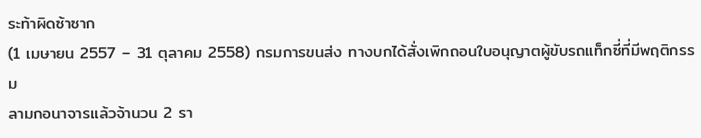ระท้าผิดซ้าซาก
(1 เมษายน 2557 – 31 ตุลาคม 2558) กรมการขนส่ง ทางบกได้สั่งเพิกถอนใบอนุญาตผู้ขับรถแท็กซี่ที่มีพฤติกรรม
ลามกอนาจารแล้วจ้านวน 2 รา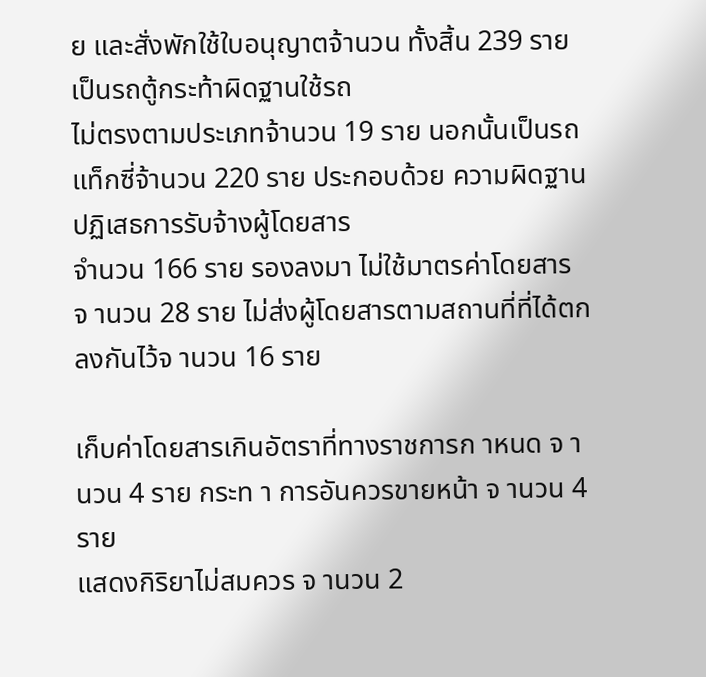ย และสั่งพักใช้ใบอนุญาตจ้านวน ทั้งสิ้น 239 ราย เป็นรถตู้กระท้าผิดฐานใช้รถ
ไม่ตรงตามประเภทจ้านวน 19 ราย นอกนั้นเป็นรถแท็กซี่จ้านวน 220 ราย ประกอบด้วย ความผิดฐานปฏิเสธการรับจ้างผู้โดยสาร
จำนวน 166 ราย รองลงมา ไม่ใช้มาตรค่าโดยสาร จ านวน 28 ราย ไม่ส่งผู้โดยสารตามสถานที่ที่ได้ตกลงกันไว้จ านวน 16 ราย

เก็บค่าโดยสารเกินอัตราที่ทางราชการก าหนด จ านวน 4 ราย กระท า การอันควรขายหน้า จ านวน 4 ราย
แสดงกิริยาไม่สมควร จ านวน 2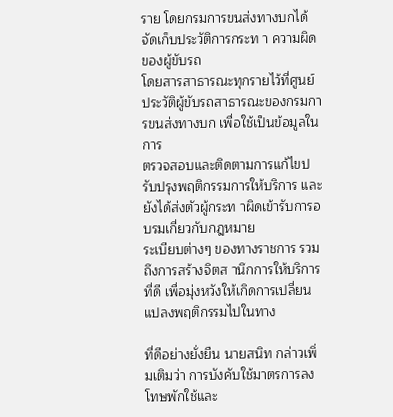ราย โดยกรมการขนส่งทางบกได้จัดเก็บประวัติการกระท า ความผิดของผู้ขับรถ
โดยสารสาธารณะทุกรายไว้ที่ศูนย์ประวัติผู้ขับรถสาธารณะของกรมการขนส่งทางบก เพื่อใช้เป็นข้อมูลในการ
ตรวจสอบและติดตามการแก้ไขปรับปรุงพฤติกรรมการให้บริการ และยังได้ส่งตัวผู้กระท าผิดเข้ารับการอบรมเกี่ยวกับกฎหมาย
ระเบียบต่างๆ ของทางราชการ รวมถึงการสร้างจิตส านึกการให้บริการที่ดี เพื่อมุ่งหวังให้เกิดการเปลี่ยนแปลงพฤติกรรมไปในทาง

ที่ดีอย่างยั่งยืน นายสนิท กล่าวเพิ่มเติมว่า การบังคับใช้มาตรการลงโทษพักใช้และ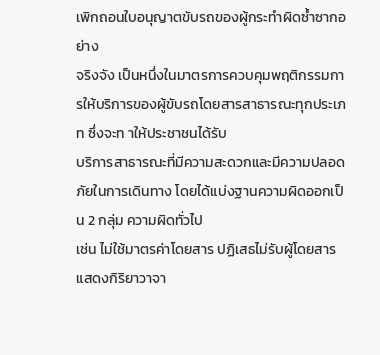เพิกถอนใบอนุญาตขับรถของผู้กระทำผิดซ้ำซากอย่าง
จริงจัง เป็นหนึ่งในมาตรการควบคุมพฤติกรรมการให้บริการของผู้ขับรถโดยสารสาธารณะทุกประเภท ซึ่งจะท าให้ประชาชนได้รับ
บริการสาธารณะที่มีความสะดวกและมีความปลอดภัยในการเดินทาง โดยได้แบ่งฐานความผิดออกเป็น 2 กลุ่ม ความผิดทั่วไป
เช่น ไม่ใช้มาตรค่าโดยสาร ปฏิเสธไม่รับผู้โดยสาร แสดงกิริยาวาจา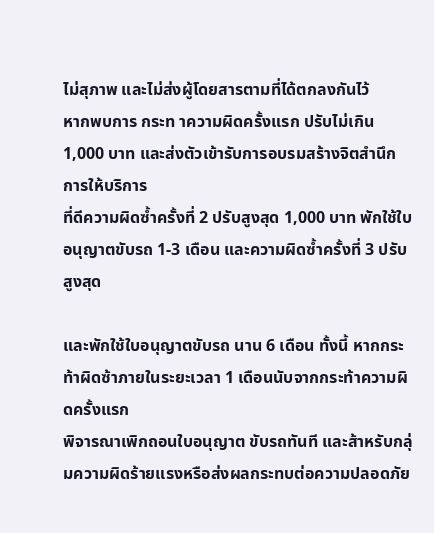ไม่สุภาพ และไม่ส่งผู้โดยสารตามที่ได้ตกลงกันไว้
หากพบการ กระท าความผิดครั้งแรก ปรับไม่เกิน 1,000 บาท และส่งตัวเข้ารับการอบรมสร้างจิตสำนึกการให้บริการ
ที่ดีความผิดซ้ำครั้งที่ 2 ปรับสูงสุด 1,000 บาท พักใช้ใบอนุญาตขับรถ 1-3 เดือน และความผิดซ้ำครั้งที่ 3 ปรับสูงสุด

และพักใช้ใบอนุญาตขับรถ นาน 6 เดือน ทั้งนี้ หากกระท้าผิดซ้าภายในระยะเวลา 1 เดือนนับจากกระท้าความผิดครั้งแรก
พิจารณาเพิกถอนใบอนุญาต ขับรถทันที และส้าหรับกลุ่มความผิดร้ายแรงหรือส่งผลกระทบต่อความปลอดภัย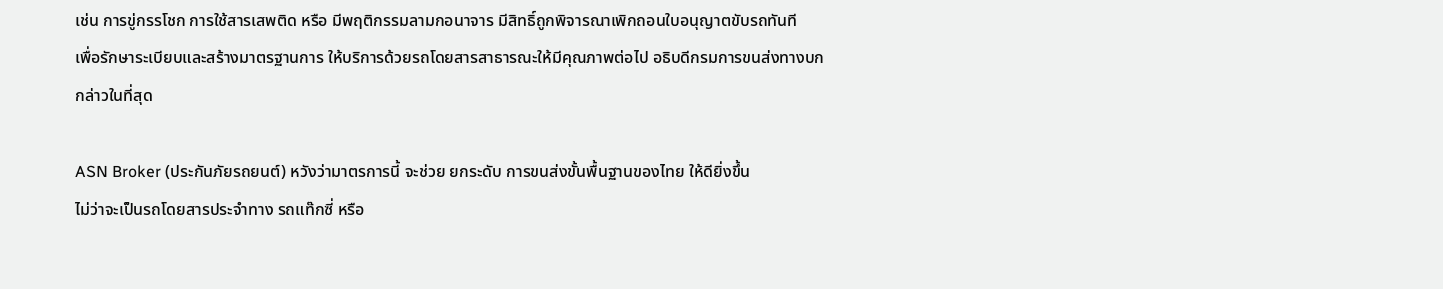เช่น การขู่กรรโชก การใช้สารเสพติด หรือ มีพฤติกรรมลามกอนาจาร มีสิทธิ์ถูกพิจารณาเพิกถอนใบอนุญาตขับรถทันที
เพื่อรักษาระเบียบและสร้างมาตรฐานการ ให้บริการด้วยรถโดยสารสาธารณะให้มีคุณภาพต่อไป อธิบดีกรมการขนส่งทางบก
กล่าวในที่สุด

ASN Broker (ประกันภัยรถยนต์) หวังว่ามาตรการนี้ จะช่วย ยกระดับ การขนส่งขั้นพื้นฐานของไทย ให้ดียิ่งขึ้น
ไม่ว่าจะเป็นรถโดยสารประจำทาง รถแท๊กซี่ หรือ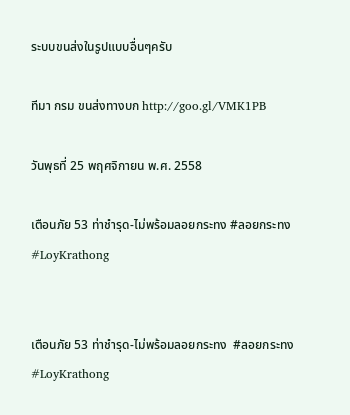ระบบขนส่งในรูปแบบอื่นๆครับ

ทีมา กรม ขนส่งทางบก http://goo.gl/VMK1PB

วันพุธที่ 25 พฤศจิกายน พ.ศ. 2558

เตือนภัย 53 ท่าชำรุด-ไม่พร้อมลอยกระทง #ลอยกระทง #LoyKrathong


เตือนภัย 53 ท่าชำรุด-ไม่พร้อมลอยกระทง  #ลอยกระทง #LoyKrathong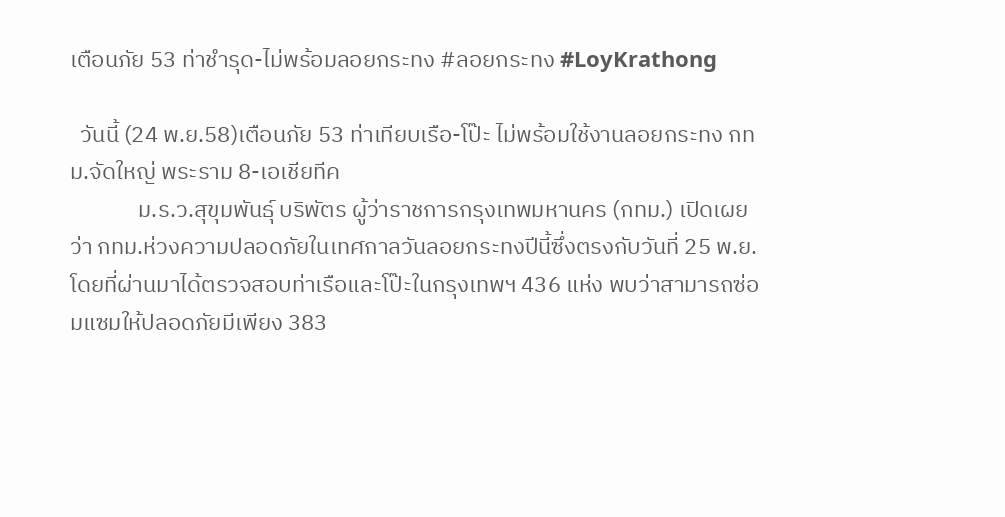เตือนภัย 53 ท่าชำรุด-ไม่พร้อมลอยกระทง #ลอยกระทง #LoyKrathong

  วันนี้ (24 พ.ย.58)เตือนภัย 53 ท่าเทียบเรือ-โป๊ะ ไม่พร้อมใช้งานลอยกระทง กทม.จัดใหญ่ พระราม 8-เอเชียทีค
             ม.ร.ว.สุขุมพันธุ์ บริพัตร ผู้ว่าราชการกรุงเทพมหานคร (กทม.) เปิดเผยว่า กทม.ห่วงความปลอดภัยในเทศกาลวันลอยกระทงปีนี้ซึ่งตรงกับวันที่ 25 พ.ย. โดยที่ผ่านมาได้ตรวจสอบท่าเรือและโป๊ะในกรุงเทพฯ 436 แห่ง พบว่าสามารถซ่อมแซมให้ปลอดภัยมีเพียง 383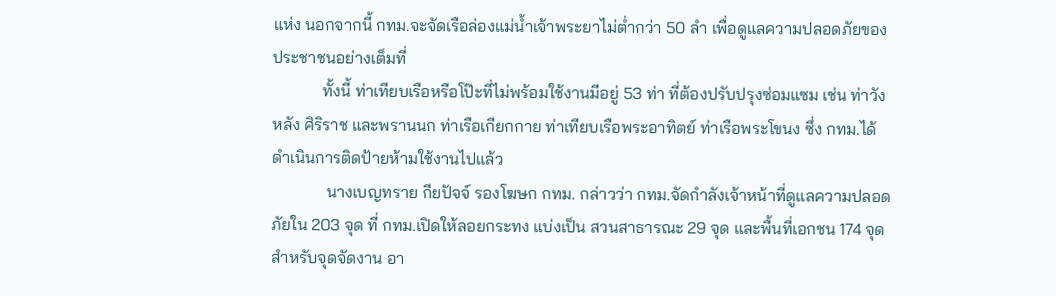แห่ง นอกจากนี้ กทม.จะจัดเรือล่องแม่น้ำเจ้าพระยาไม่ต่ำกว่า 50 ลำ เพื่อดูแลความปลอดภัยของประชาชนอย่างเต็มที่
            ทั้งนี้ ท่าเทียบเรือหรือโป๊ะที่ไม่พร้อมใช้งานมีอยู่ 53 ท่า ที่ต้องปรับปรุงซ่อมแซม เช่น ท่าวังหลัง ศิริราช และพรานนก ท่าเรือเกียกกาย ท่าเทียบเรือพระอาทิตย์ ท่าเรือพระโขนง ซึ่ง กทม.ได้ดำเนินการติดป้ายห้ามใช้งานไปแล้ว
             นางเบญทราย กียปัจจ์ รองโฆษก กทม. กล่าวว่า กทม.จัดกำลังเจ้าหน้าที่ดูแลความปลอดภัยใน 203 จุด ที่ กทม.เปิดให้ลอยกระทง แบ่งเป็น สวนสาธารณะ 29 จุด และพื้นที่เอกชน 174 จุด สำหรับจุดจัดงาน อา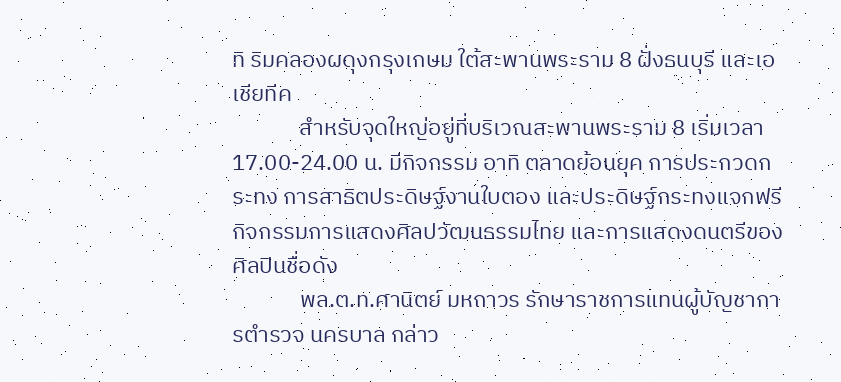ทิ ริมคลองผดุงกรุงเกษม ใต้สะพานพระราม 8 ฝั่งธนบุรี และเอเชียทีค
             สำหรับจุดใหญ่อยู่ที่บริเวณสะพานพระราม 8 เริ่มเวลา 17.00-24.00 น. มีกิจกรรม อาทิ ตลาดย้อนยุค การประกวดกระทง การสาธิตประดิษฐ์งานใบตอง และประดิษฐ์กระทงแจกฟรี กิจกรรมการแสดงศิลปวัฒนธรรมไทย และการแสดงดนตรีของศิลปินชื่อดัง
             พล.ต.ท.ศานิตย์ มหถาวร รักษาราชการแทนผู้บัญชาการตำรวจ นครบาล กล่าว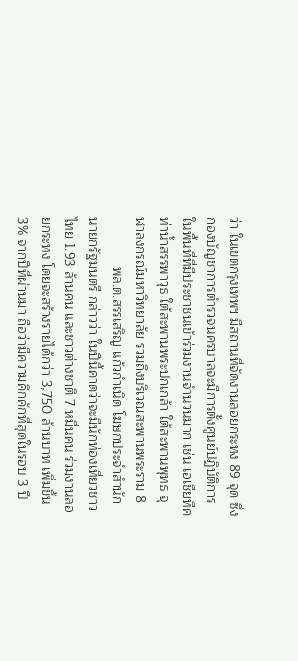ว่า ในเขตกรุงเทพฯ มีสถานที่จัดงานลอยกระทง 89 จุด ซึ่งกองบัญชาการตำรวจนครบาลจะมีการตั้งศูนย์ปฏิบัติการในพื้นที่ที่มีประชาชนเข้าร่วมงานจำนวนมาก เช่น เอเชียทีค ท่าน้ำสรรพาวุธ ใต้สะพานพระปกเกล้า ใต้สะพานพุทธ จุฬาลงกรณ์มหาวิทยาลัย รวมถึงบริเวณสะพานพระราม 8
             พล.ต.สรรเสริญ แก้วกำเนิด โฆษกประจำสำนักนายกรัฐมนตรี กล่าวว่า ในปีนี้คาดว่าจะมีนักท่องเที่ยวชาวไทย 1.93 ล้านคน และชาวต่างชาติ 7 หมื่นคน ร่วมงานลอยกระทง โดยจะสร้างรายได้กว่า 3,750 ล้านบาท เพิ่มขึ้น 3% จากปีที่ผ่านมา ถือว่ามีความคึกคักที่สุดในรอบ 3 ปี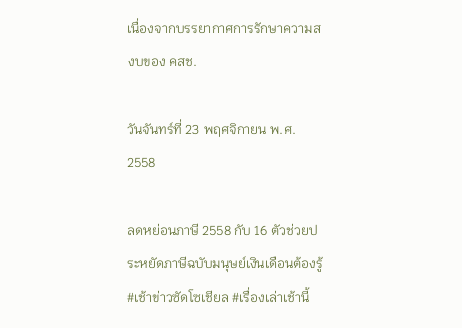เนื่องจากบรรยากาศการรักษาความสงบของ คสช.

วันจันทร์ที่ 23 พฤศจิกายน พ.ศ. 2558

ลดหย่อนภาษี 2558 กับ 16 ตัวช่วยประหยัดภาษีฉบับมนุษย์เงินเดือนต้องรู้ #เช้าข่าวซัดโซเชียล #เรื่องเล่าเช้านี้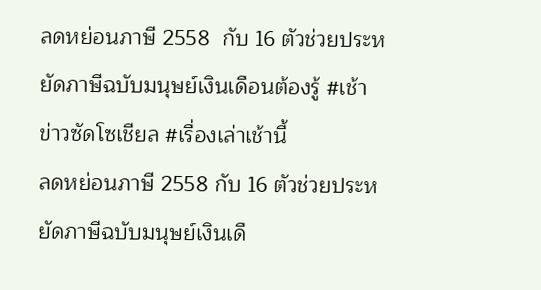ลดหย่อนภาษี 2558  กับ 16 ตัวช่วยประหยัดภาษีฉบับมนุษย์เงินเดือนต้องรู้ #เช้าข่าวซัดโซเชียล #เรื่องเล่าเช้านี้
ลดหย่อนภาษี 2558 กับ 16 ตัวช่วยประหยัดภาษีฉบับมนุษย์เงินเดื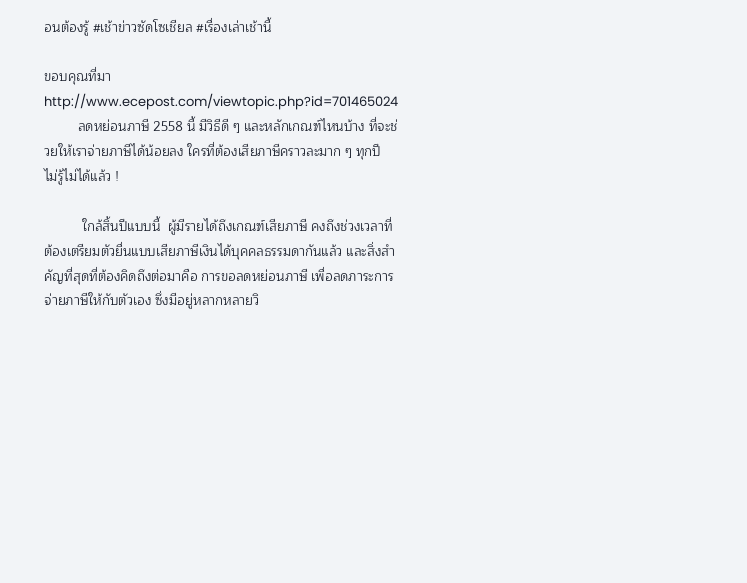อนต้องรู้ #เช้าข่าวซัดโซเชียล #เรื่องเล่าเช้านี้

ขอบคุณที่มา http://www.ecepost.com/viewtopic.php?id=701465024
         ลดหย่อนภาษี 2558 นี้ มีวิธีดี ๆ และหลักเกณฑ์ไหนบ้าง ที่จะช่วยให้เราจ่ายภาษีได้น้อยลง ใครที่ต้องเสียภาษีคราวละมาก ๆ ทุกปี ไม่รู้ไม่ได้แล้ว !

          ใกล้สิ้นปีแบบนี้  ผู้มีรายได้ถึงเกณฑ์เสียภาษี คงถึงช่วงเวลาที่ต้องเตรียมตัวยื่นแบบเสียภาษีเงินได้บุคคลธรรมดากันแล้ว และสิ่งสำคัญที่สุดที่ต้องคิดถึงต่อมาคือ การขอลดหย่อนภาษี เพื่อลดภาระการจ่ายภาษีให้กับตัวเอง ซึ่งมีอยู่หลากหลายวิ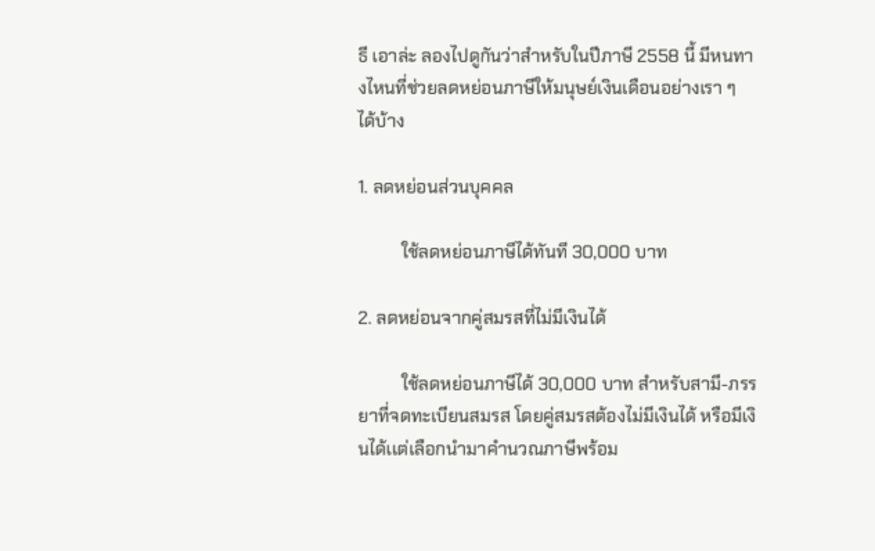ธี เอาล่ะ ลองไปดูกันว่าสำหรับในปีภาษี 2558 นี้ มีหนทางไหนที่ช่วยลดหย่อนภาษีให้มนุษย์เงินเดือนอย่างเรา ๆ ได้บ้าง

1. ลดหย่อนส่วนบุคคล

          ใช้ลดหย่อนภาษีได้ทันที 30,000 บาท

2. ลดหย่อนจากคู่สมรสที่ไม่มีเงินได้

          ใช้ลดหย่อนภาษีได้ 30,000 บาท สำหรับสามี-ภรรยาที่จดทะเบียนสมรส โดยคู่สมรสต้องไม่มีเงินได้ หรือมีเงินได้เเต่เลือกนำมาคำนวณภาษีพร้อม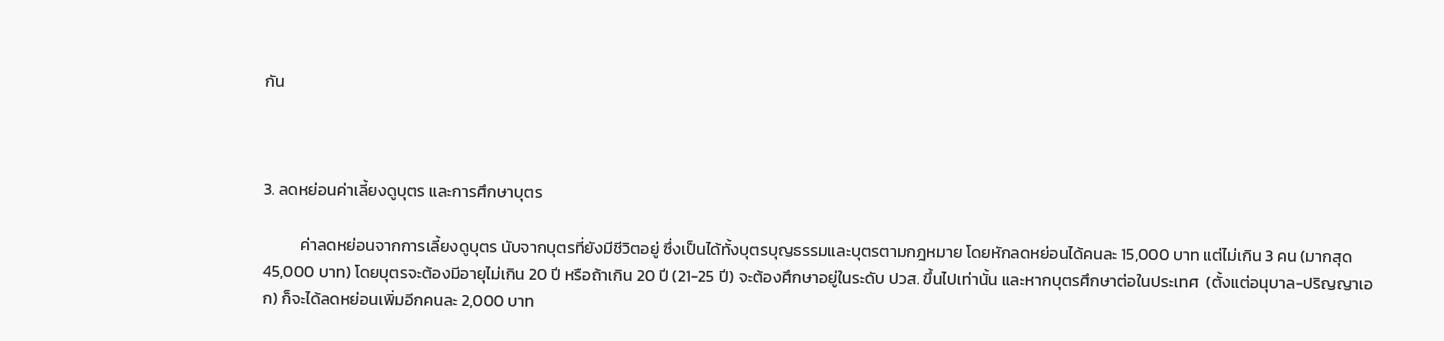กัน



3. ลดหย่อนค่าเลี้ยงดูบุตร และการศึกษาบุตร

          ค่าลดหย่อนจากการเลี้ยงดูบุตร นับจากบุตรที่ยังมีชีวิตอยู่ ซึ่งเป็นได้ทั้งบุตรบุญธรรมและบุตรตามกฎหมาย โดยหักลดหย่อนได้คนละ 15,000 บาท แต่ไม่เกิน 3 คน (มากสุด 45,000 บาท) โดยบุตรจะต้องมีอายุไม่เกิน 20 ปี หรือถ้าเกิน 20 ปี (21-25 ปี) จะต้องศึกษาอยู่ในระดับ ปวส. ขึ้นไปเท่านั้น และหากบุตรศึกษาต่อในประเทศ  (ตั้งแต่อนุบาล-ปริญญาเอก) ก็จะได้ลดหย่อนเพิ่มอีกคนละ 2,000 บาท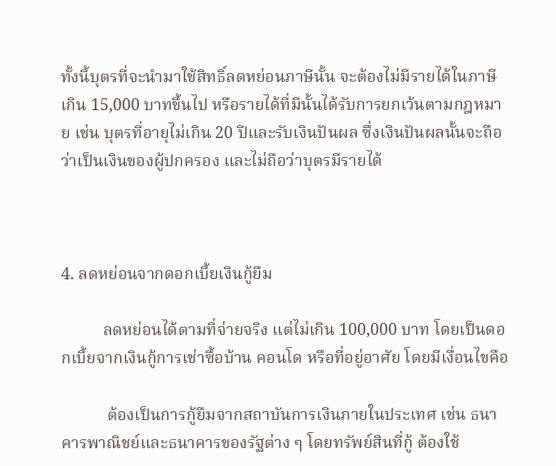ทั้งนี้บุตรที่จะนำมาใช้สิทธิ์ลดหย่อนภาษีนั้น จะต้องไม่มีรายได้ในภาษีเกิน 15,000 บาทขึ้นไป หรือรายได้ที่มีนั้นได้รับการยกเว้นตามกฎหมาย เช่น บุตรที่อายุไม่เกิน 20 ปีและรับเงินปันผล ซึ่งเงินปันผลนั้นจะถือว่าเป็นเงินของผู้ปกครอง และไม่ถือว่าบุตรมีรายได้



4. ลดหย่อนจากดอกเบี้ยเงินกู้ยืม

          ลดหย่อนได้ตามที่จ่ายจริง แต่ไม่เกิน 100,000 บาท โดยเป็นดอกเบี้ยจากเงินกู้การเช่าซื้อบ้าน คอนโด หรือที่อยู่อาศัย โดยมีเงื่อนไขคือ

           ต้องเป็นการกู้ยืมจากสถาบันการเงินภายในประเทศ เช่น ธนาคารพาณิชย์และธนาคารของรัฐต่าง ๆ โดยทรัพย์สินที่กู้ ต้องใช้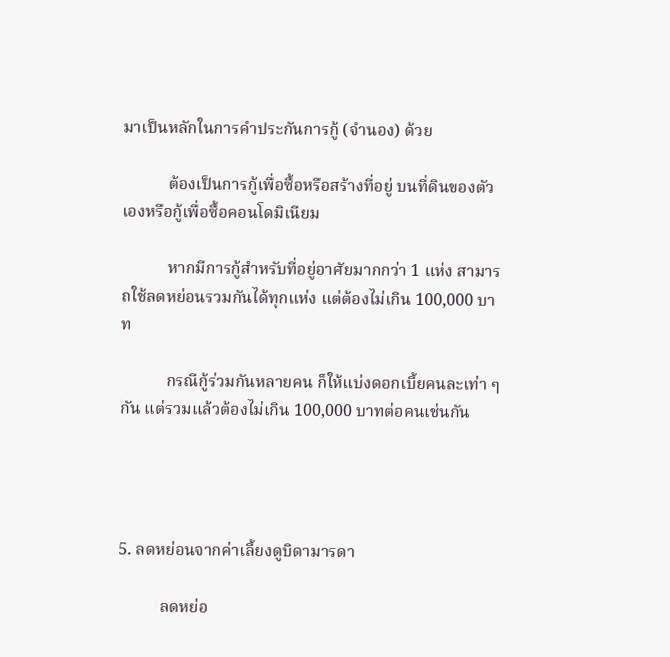มาเป็นหลักในการคำประกันการกู้ (จำนอง) ด้วย

           ต้องเป็นการกู้เพื่อซื้อหรือสร้างที่อยู่ บนที่ดินของตัวเองหรือกู้เพื่อซื้อคอนโดมิเนียม

           หากมีการกู้สำหรับที่อยู่อาศัยมากกว่า 1 แห่ง สามารถใช้ลดหย่อนรวมกันได้ทุกแห่ง แต่ต้องไม่เกิน 100,000 บาท

           กรณีกู้ร่วมกันหลายคน ก็ให้แบ่งดอกเบี้ยคนละเท่า ๆ กัน แต่รวมแล้วต้องไม่เกิน 100,000 บาทต่อคนเช่นกัน




5. ลดหย่อนจากค่าเลี้ยงดูบิดามารดา

          ลดหย่อ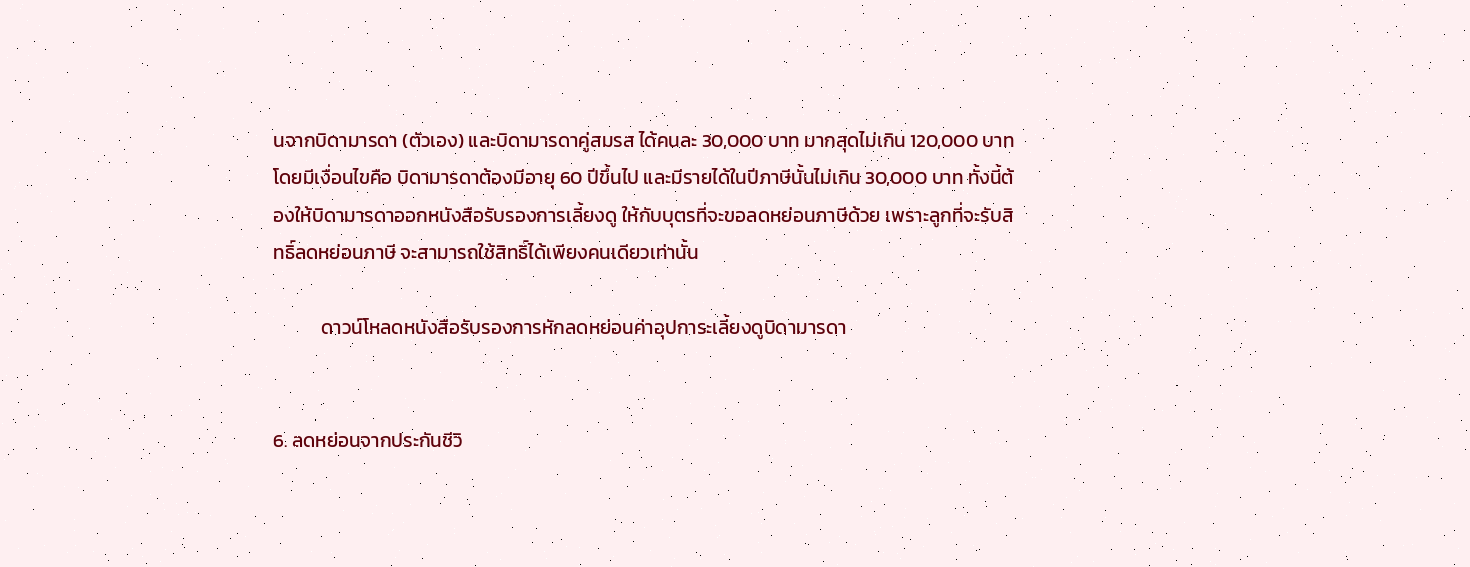นจากบิดามารดา (ตัวเอง) และบิดามารดาคู่สมรส ได้คนละ 30,000 บาท มากสุดไม่เกิน 120,000 บาท โดยมีเงื่อนไขคือ บิดามารดาต้องมีอายุ 60 ปีขึ้นไป และมีรายได้ในปีภาษีนั้นไม่เกิน 30,000 บาท ทั้งนี้ต้องให้บิดามารดาออกหนังสือรับรองการเลี้ยงดู ให้กับบุตรที่จะขอลดหย่อนภาษีด้วย เพราะลูกที่จะรับสิทธิ์ลดหย่อนภาษี จะสามารถใช้สิทธิ์ได้เพียงคนเดียวเท่านั้น

           ดาวน์โหลดหนังสือรับรองการหักลดหย่อนค่าอุปการะเลี้ยงดูบิดามารดา


6. ลดหย่อนจากประกันชีวิ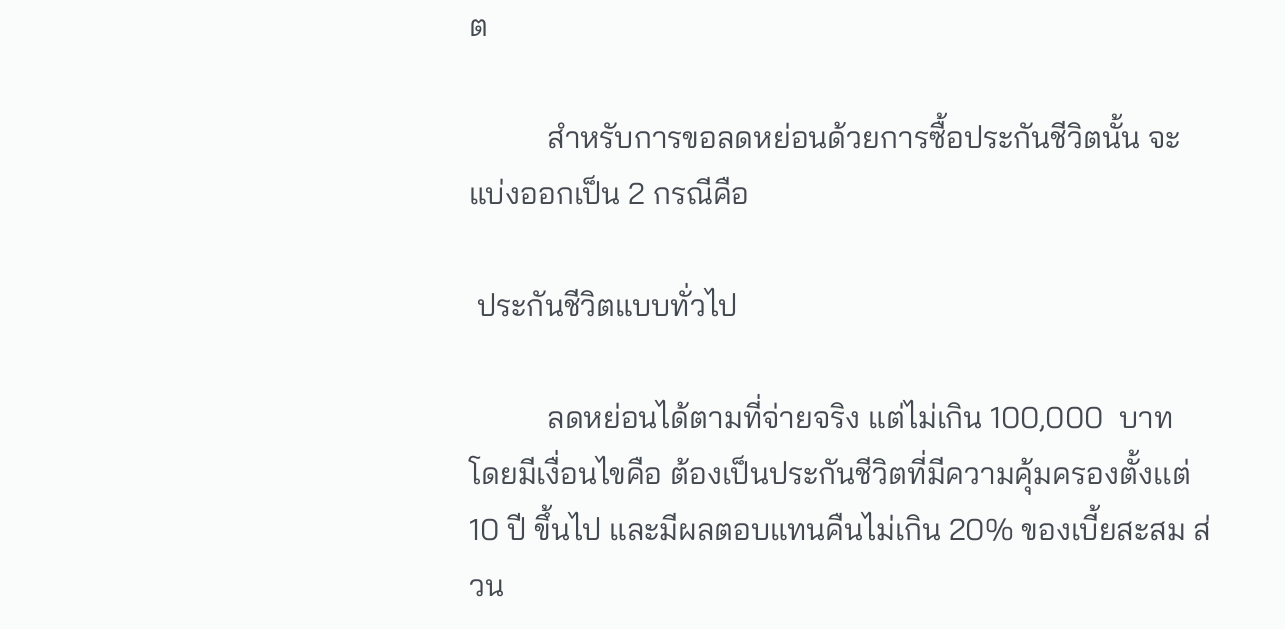ต

          สำหรับการขอลดหย่อนด้วยการซื้อประกันชีวิตนั้น จะแบ่งออกเป็น 2 กรณีคือ

 ประกันชีวิตแบบทั่วไป

          ลดหย่อนได้ตามที่จ่ายจริง แต่ไม่เกิน 100,000  บาท โดยมีเงื่อนไขคือ ต้องเป็นประกันชีวิตที่มีความคุ้มครองตั้งเเต่ 10 ปี ขึ้นไป และมีผลตอบแทนคืนไม่เกิน 20% ของเบี้ยสะสม ส่วน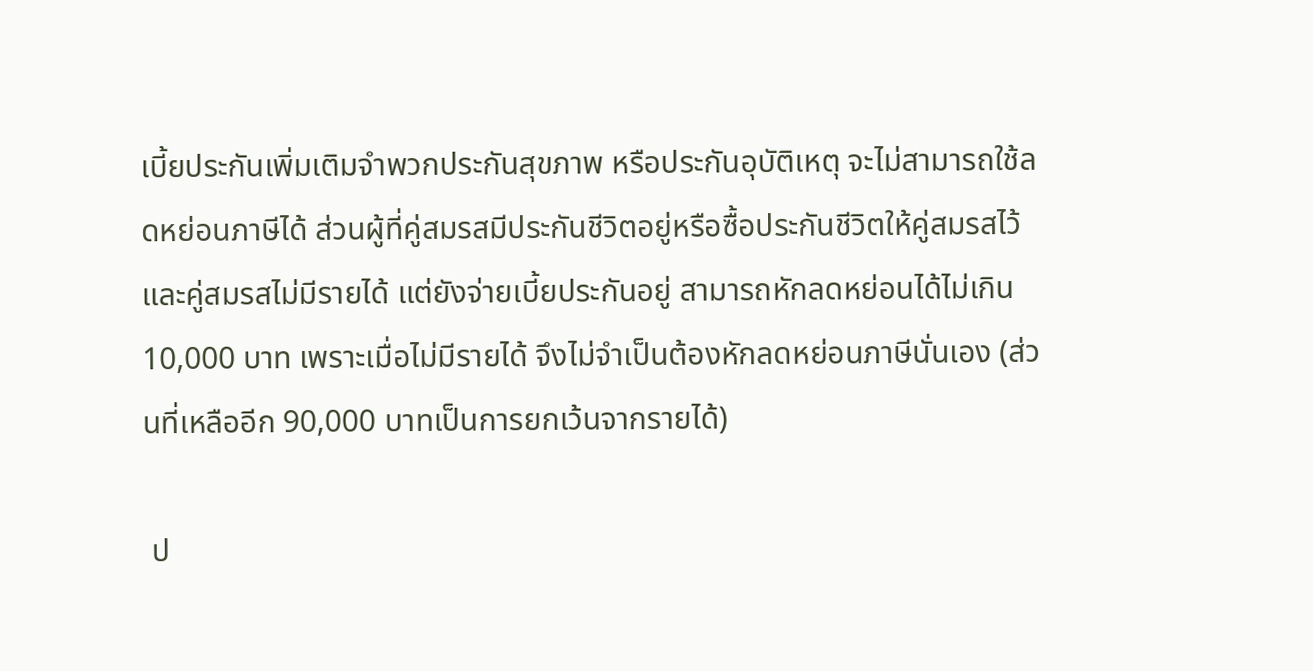เบี้ยประกันเพิ่มเติมจำพวกประกันสุขภาพ หรือประกันอุบัติเหตุ จะไม่สามารถใช้ลดหย่อนภาษีได้ ส่วนผู้ที่คู่สมรสมีประกันชีวิตอยู่หรือซื้อประกันชีวิตให้คู่สมรสไว้ และคู่สมรสไม่มีรายได้ แต่ยังจ่ายเบี้ยประกันอยู่ สามารถหักลดหย่อนได้ไม่เกิน 10,000 บาท เพราะเมื่อไม่มีรายได้ จึงไม่จำเป็นต้องหักลดหย่อนภาษีนั่นเอง (ส่วนที่เหลืออีก 90,000 บาทเป็นการยกเว้นจากรายได้)

 ป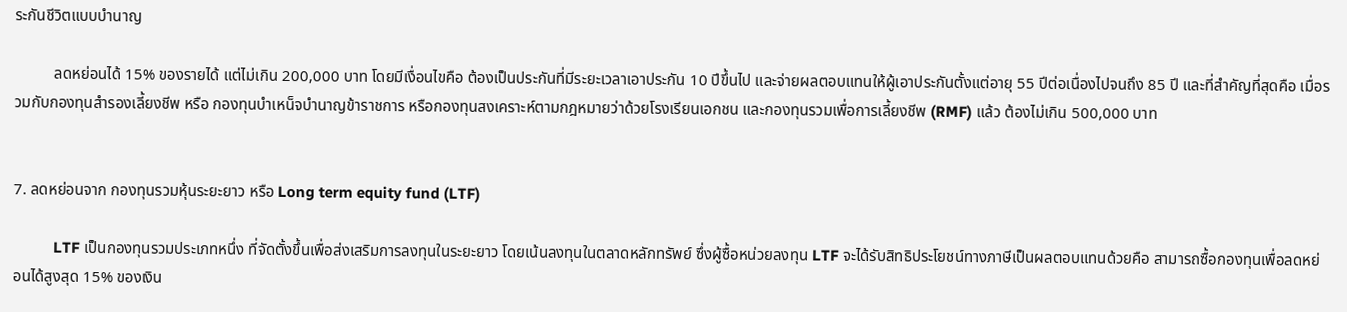ระกันชีวิตแบบบำนาญ

          ลดหย่อนได้ 15% ของรายได้ แต่ไม่เกิน 200,000 บาท โดยมีเงื่อนไขคือ ต้องเป็นประกันที่มีระยะเวลาเอาประกัน 10 ปีขึ้นไป และจ่ายผลตอบแทนให้ผู้เอาประกันตั้งแต่อายุ 55 ปีต่อเนื่องไปจนถึง 85 ปี และที่สำคัญที่สุดคือ เมื่อรวมกับกองทุนสำรองเลี้ยงชีพ หรือ กองทุนบำเหน็จบำนาญข้าราชการ หรือกองทุนสงเคราะห์ตามกฎหมายว่าด้วยโรงเรียนเอกชน และกองทุนรวมเพื่อการเลี้ยงชีพ (RMF) แล้ว ต้องไม่เกิน 500,000 บาท


7. ลดหย่อนจาก กองทุนรวมหุ้นระยะยาว หรือ Long term equity fund (LTF)

          LTF เป็นกองทุนรวมประเภทหนึ่ง ที่จัดตั้งขึ้นเพื่อส่งเสริมการลงทุนในระยะยาว โดยเน้นลงทุนในตลาดหลักทรัพย์ ซึ่งผู้ซื้อหน่วยลงทุน LTF จะได้รับสิทธิประโยชน์ทางภาษีเป็นผลตอบแทนด้วยคือ สามารถซื้อกองทุนเพื่อลดหย่อนได้สูงสุด 15% ของเงิน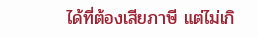ได้ที่ต้องเสียภาษี แต่ไม่เกิ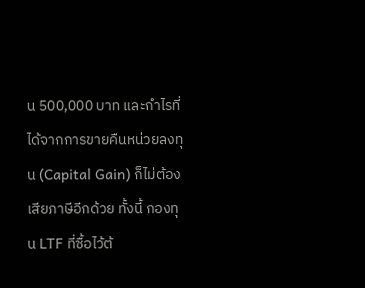น 500,000 บาท และกำไรที่ได้จากการขายคืนหน่วยลงทุน (Capital Gain) ก็ไม่ต้องเสียภาษีอีกด้วย ทั้งนี้ กองทุน LTF ที่ซื้อไว้ต้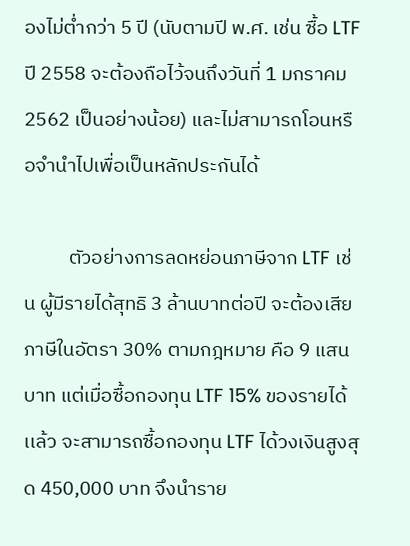องไม่ต่ำกว่า 5 ปี (นับตามปี พ.ศ. เช่น ซื้อ LTF ปี 2558 จะต้องถือไว้จนถึงวันที่ 1 มกราคม 2562 เป็นอย่างน้อย) และไม่สามารถโอนหรือจำนำไปเพื่อเป็นหลักประกันได้

          ตัวอย่างการลดหย่อนภาษีจาก LTF เช่น ผู้มีรายได้สุทธิ 3 ล้านบาทต่อปี จะต้องเสียภาษีในอัตรา 30% ตามกฎหมาย คือ 9 แสนบาท แต่เมื่อซื้อกองทุน LTF 15% ของรายได้เเล้ว จะสามารถซื้อกองทุน LTF ได้วงเงินสูงสุด 450,000 บาท จึงนำราย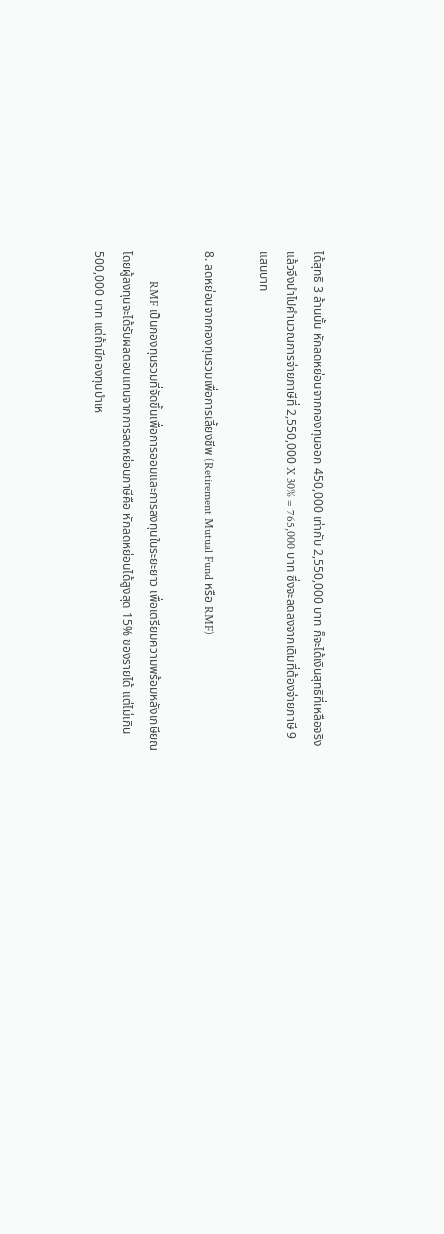ได้สุทธิ 3 ล้านนั้น หักลดหย่อนจากกองทุนออก 450,000 เท่ากับ 2,550,000 บาท ก็จะได้เงินสุทธิที่เหลือจริง แล้วจึงนำไปคำนวณการจ่ายภาษีที่ 2,550,000 X 30% = 765,000 บาท ซึ่งจะลดลงจากเดิมที่ต้องจ่ายภาษี 9 แสนบาท

8. ลดหย่อนจากกองทุนรวมเพื่อการเลี้ยงชีพ (Retirement Mutual Fund หรือ RMF)

          RMF เป็นกองทุนรวมที่จัดขึ้นเพื่อการออมและการลงทุนในระยะยาว เพื่อเตรียมความพร้อมหลังเกษียณ โดยผู้ลงทุนจะได้รับผลตอบแทนจากการลดหย่อนภาษีคือ หักลดหย่อนได้สูงสุด 15% ของรายได้ แต่ไม่เกิน 500,000 บาท แต่ถ้ามีกองทุนบำเห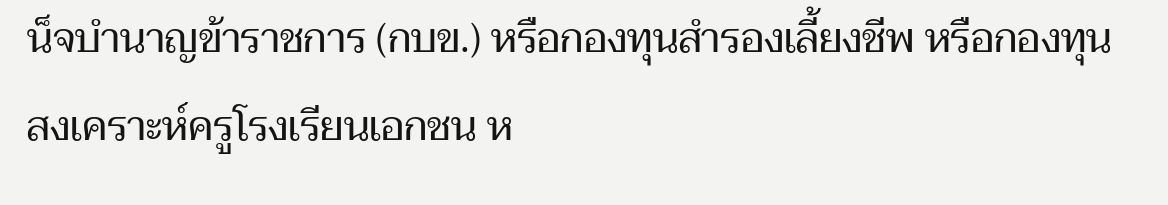น็จบำนาญข้าราชการ (กบข.) หรือกองทุนสำรองเลี้ยงชีพ หรือกองทุนสงเคราะห์ครูโรงเรียนเอกชน ห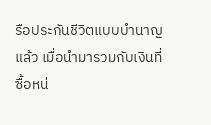รือประกันชีวิตแบบบำนาญแล้ว เมื่อนำมารวมกับเงินที่ซื้อหน่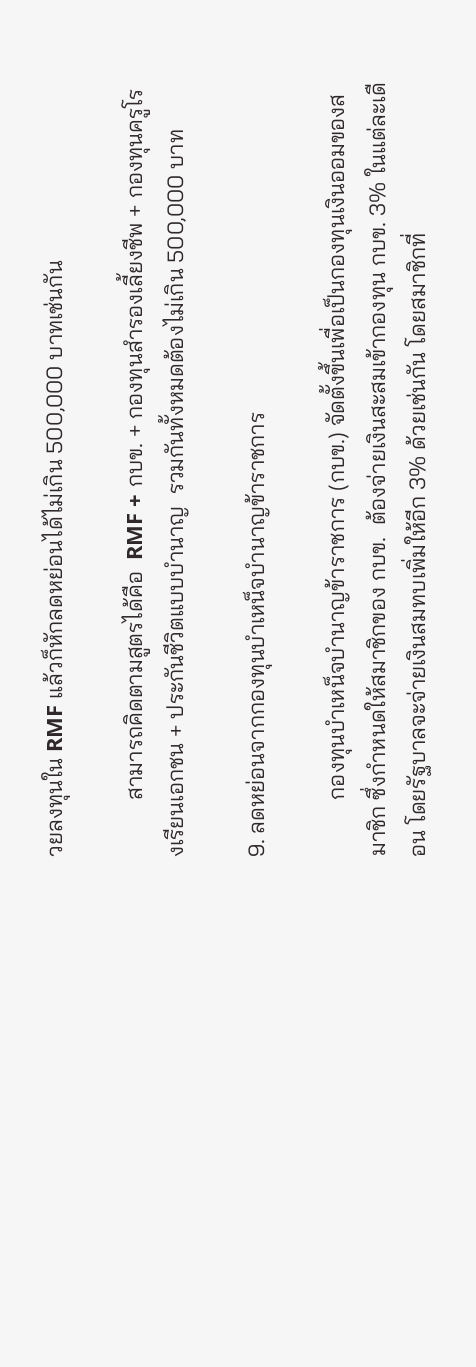วยลงทุนใน RMF แล้วก็หักลดหย่อนได้ไม่เกิน 500,000 บาทเช่นกัน

          สามารถคิดตามสูตรได้คือ  RMF + กบข. + กองทุนสำรองเลี้ยงชีพ + กองทุนครูโรงเรียนเอกชน + ประกันชีวิตแบบบำนาญ  รวมกันทั้งหมดต้องไม่เกิน 500,000 บาท

9. ลดหย่อนจากกองทุนบำเหน็จบำนาญข้าราชการ

          กองทุนบำเหน็จบำนาญข้าราชการ (กบข.) จัดตั้งขึ้นเพื่อเป็นกองทุนเงินออมของสมาชิก ซึ่งกำหนดให้สมาชิกของ กบข.  ต้องจ่ายเงินสะสมเข้ากองทุน กบข. 3% ในแต่ละเดือน โดยรัฐบาลจะจ่ายเงินสมทบเพิ่มให้อีก 3% ด้วยเช่นกัน โดยสมาชิกที่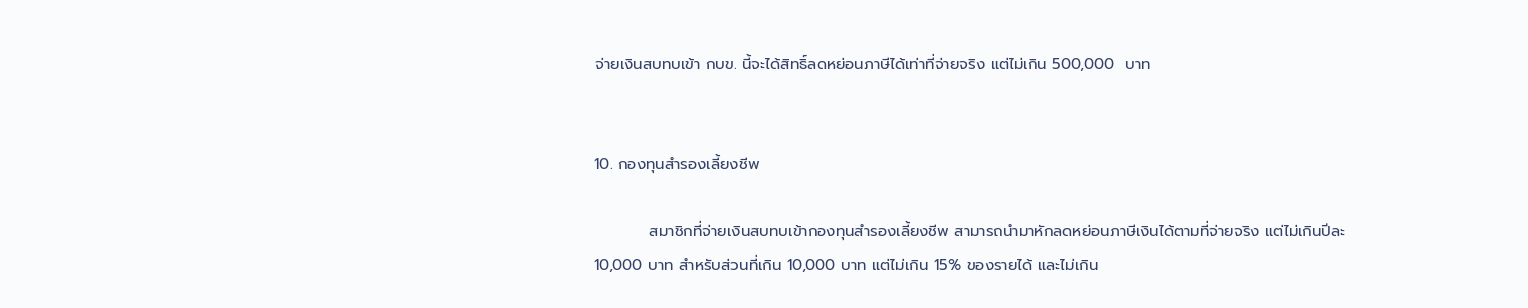จ่ายเงินสบทบเข้า กบข. นี้จะได้สิทธิ์ลดหย่อนภาษีได้เท่าที่จ่ายจริง แต่ไม่เกิน 500,000  บาท


10. กองทุนสำรองเลี้ยงชีพ

          สมาชิกที่จ่ายเงินสบทบเข้ากองทุนสำรองเลี้ยงชีพ สามารถนำมาหักลดหย่อนภาษีเงินได้ตามที่จ่ายจริง แต่ไม่เกินปีละ 10,000 บาท สำหรับส่วนที่เกิน 10,000 บาท แต่ไม่เกิน 15% ของรายได้ และไม่เกิน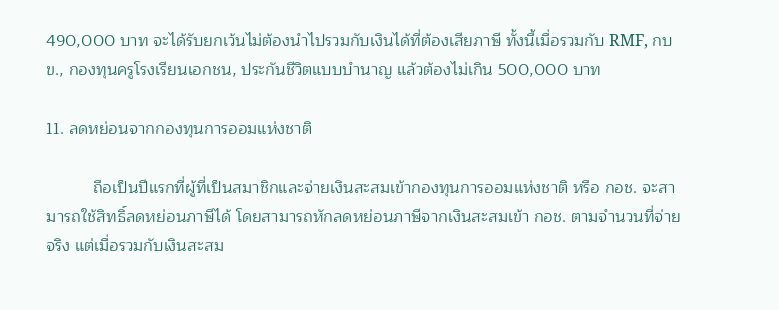490,000 บาท จะได้รับยกเว้นไม่ต้องนำไปรวมกับเงินได้ที่ต้องเสียภาษี ทั้งนี้เมื่อรวมกับ RMF, กบข., กองทุนครูโรงเรียนเอกชน, ประกันชีวิตแบบบำนาญ แล้วต้องไม่เกิน 500,000 บาท

11. ลดหย่อนจากกองทุนการออมแห่งชาติ

          ถือเป็นปีแรกที่ผู้ที่เป็นสมาชิกและจ่ายเงินสะสมเข้ากองทุนการออมแห่งชาติ หรือ กอช. จะสามารถใช้สิทธิ์ลดหย่อนภาษีได้ โดยสามารถหักลดหย่อนภาษีจากเงินสะสมเข้า กอช. ตามจำนวนที่จ่ายจริง แต่เมื่อรวมกับเงินสะสม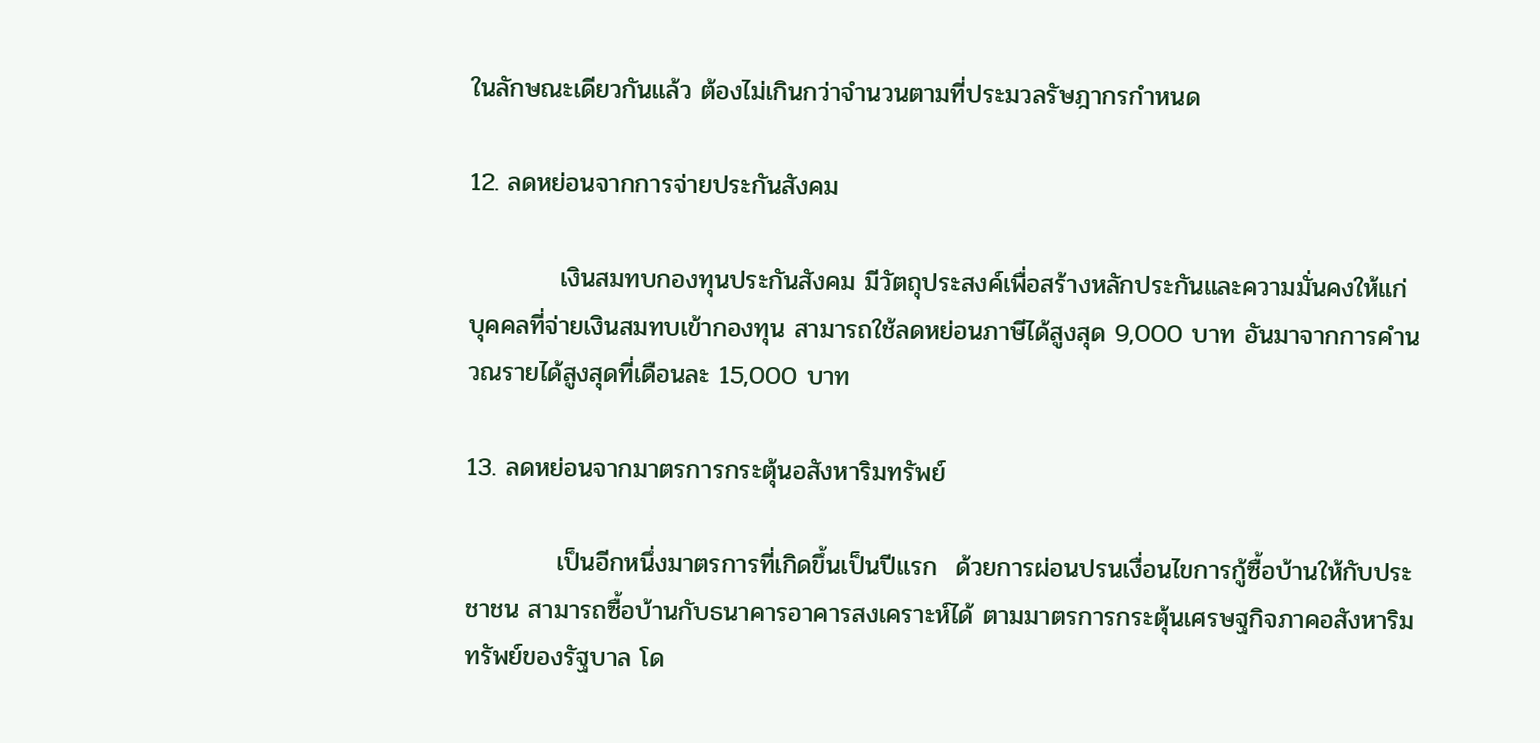ในลักษณะเดียวกันแล้ว ต้องไม่เกินกว่าจำนวนตามที่ประมวลรัษฎากรกำหนด

12. ลดหย่อนจากการจ่ายประกันสังคม

          เงินสมทบกองทุนประกันสังคม มีวัตถุประสงค์เพื่อสร้างหลักประกันและความมั่นคงให้แก่บุคคลที่จ่ายเงินสมทบเข้ากองทุน สามารถใช้ลดหย่อนภาษีได้สูงสุด 9,000 บาท อันมาจากการคำนวณรายได้สูงสุดที่เดือนละ 15,000 บาท

13. ลดหย่อนจากมาตรการกระตุ้นอสังหาริมทรัพย์

          เป็นอีกหนึ่งมาตรการที่เกิดขึ้นเป็นปีแรก  ด้วยการผ่อนปรนเงื่อนไขการกู้ซื้อบ้านให้กับประชาชน สามารถซื้อบ้านกับธนาคารอาคารสงเคราะห์ได้ ตามมาตรการกระตุ้นเศรษฐกิจภาคอสังหาริมทรัพย์ของรัฐบาล โด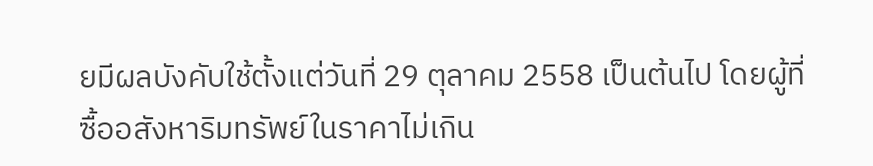ยมีผลบังคับใช้ตั้งแต่วันที่ 29 ตุลาคม 2558 เป็นต้นไป โดยผู้ที่ซื้ออสังหาริมทรัพย์ในราคาไม่เกิน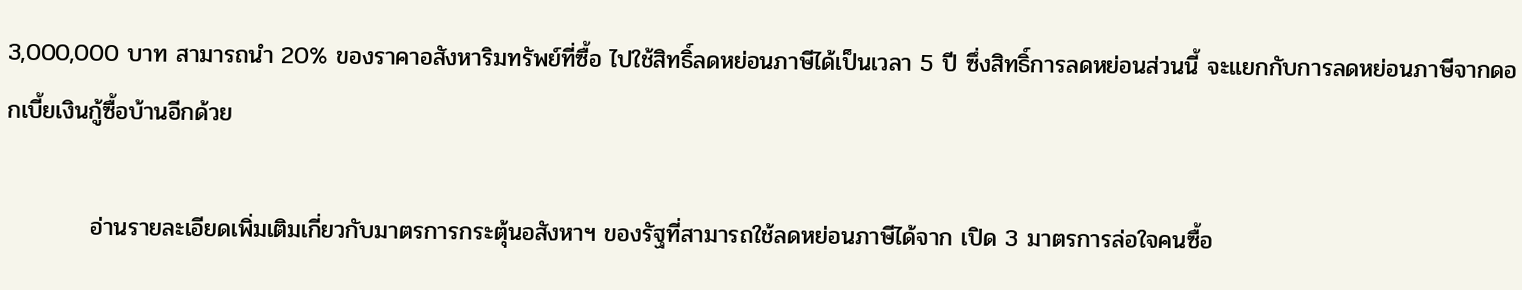3,000,000 บาท สามารถนำ 20% ของราคาอสังหาริมทรัพย์ที่ซื้อ ไปใช้สิทธิ์ลดหย่อนภาษีได้เป็นเวลา 5 ปี ซึ่งสิทธิ์การลดหย่อนส่วนนี้ จะแยกกับการลดหย่อนภาษีจากดอกเบี้ยเงินกู้ซื้อบ้านอีกด้วย

          อ่านรายละเอียดเพิ่มเติมเกี่ยวกับมาตรการกระตุ้นอสังหาฯ ของรัฐที่สามารถใช้ลดหย่อนภาษีได้จาก เปิด 3 มาตรการล่อใจคนซื้อ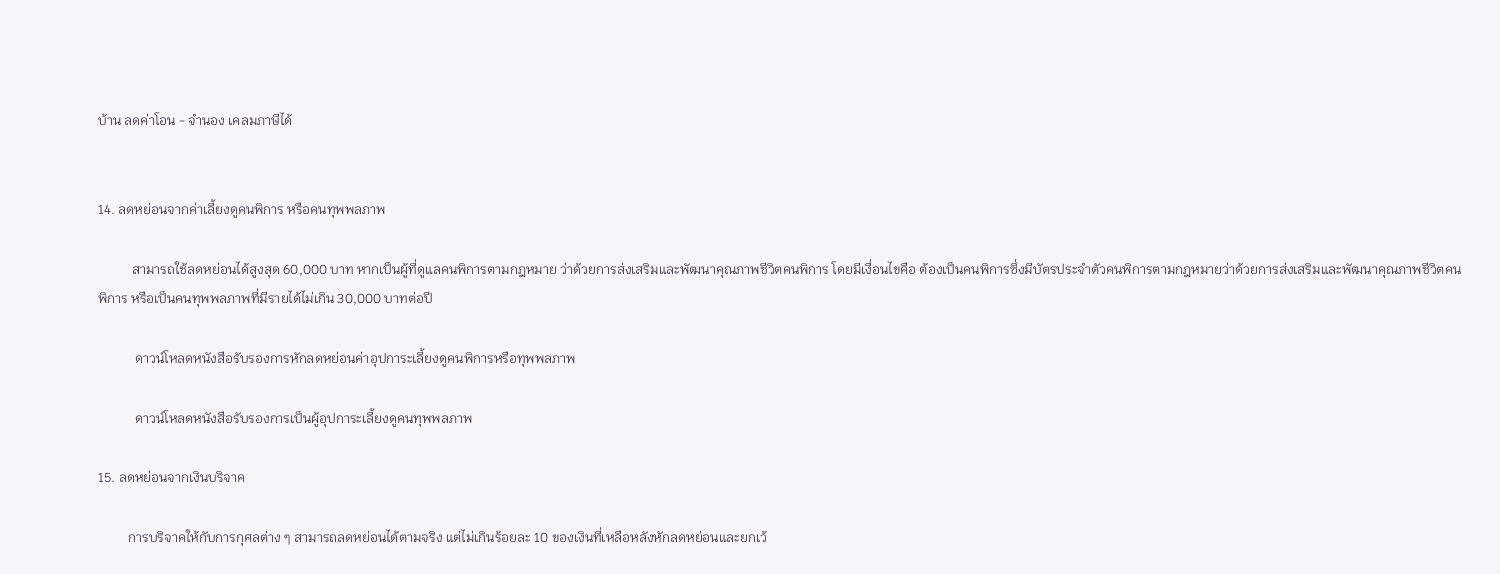บ้าน ลดค่าโอน - จำนอง เคลมภาษีได้


14. ลดหย่อนจากค่าเลี้ยงดูคนพิการ หรือคนทุพพลภาพ

          สามารถใช้ลดหย่อนได้สูงสุด 60,000 บาท หากเป็นผู้ที่ดูแลคนพิการตามกฎหมาย ว่าด้วยการส่งเสริมและพัฒนาคุณภาพชีวิตคนพิการ โดยมีเงื่อนไขคือ ต้องเป็นคนพิการซึ่งมีบัตรประจำตัวคนพิการตามกฎหมายว่าด้วยการส่งเสริมและพัฒนาคุณภาพชีวิตคนพิการ หรือเป็นคนทุพพลภาพที่มีรายได้ไม่เกิน 30,000 บาทต่อปี

           ดาวน์โหลดหนังสือรับรองการหักลดหย่อนค่าอุปการะเลี้ยงดูคนพิการหรือทุพพลภาพ

           ดาวน์โหลดหนังสือรับรองการเป็นผู้อุปการะเลี้ยงดูคนทุพพลภาพ

15. ลดหย่อนจากเงินบริจาค

         การบริจาคให้กับการกุศลต่าง ๆ สามารถลดหย่อนได้ตามจริง แต่ไม่เกินร้อยละ 10 ของเงินที่เหลือหลังหักลดหย่อนและยกเว้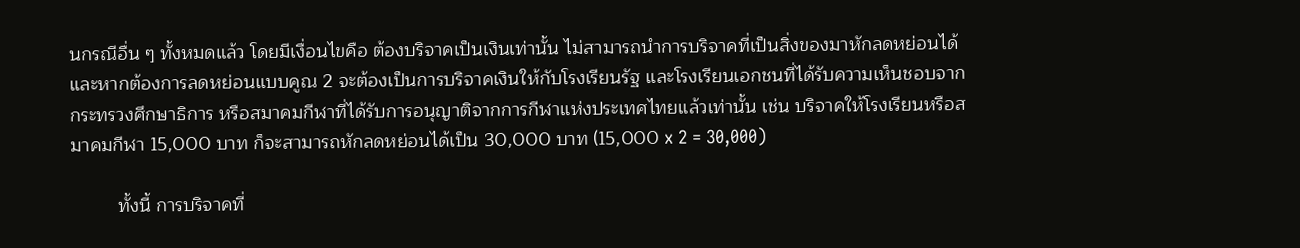นกรณีอื่น ๆ ทั้งหมดแล้ว โดยมีเงื่อนไขคือ ต้องบริจาคเป็นเงินเท่านั้น ไม่สามารถนำการบริจาคที่เป็นสิ่งของมาหักลดหย่อนได้ และหากต้องการลดหย่อนแบบคูณ 2 จะต้องเป็นการบริจาคเงินให้กับโรงเรียนรัฐ และโรงเรียนเอกชนที่ได้รับความเห็นชอบจากกระทรวงศึกษาธิการ หรือสมาคมกีฬาที่ได้รับการอนุญาติจากการกีฬาแห่งประเทศไทยแล้วเท่านั้น เช่น บริจาคให้โรงเรียนหรือสมาคมกีฬา 15,000 บาท ก็จะสามารถหักลดหย่อนได้เป็น 30,000 บาท (15,000 x 2 = 30,000)

         ทั้งนี้ การบริจาคที่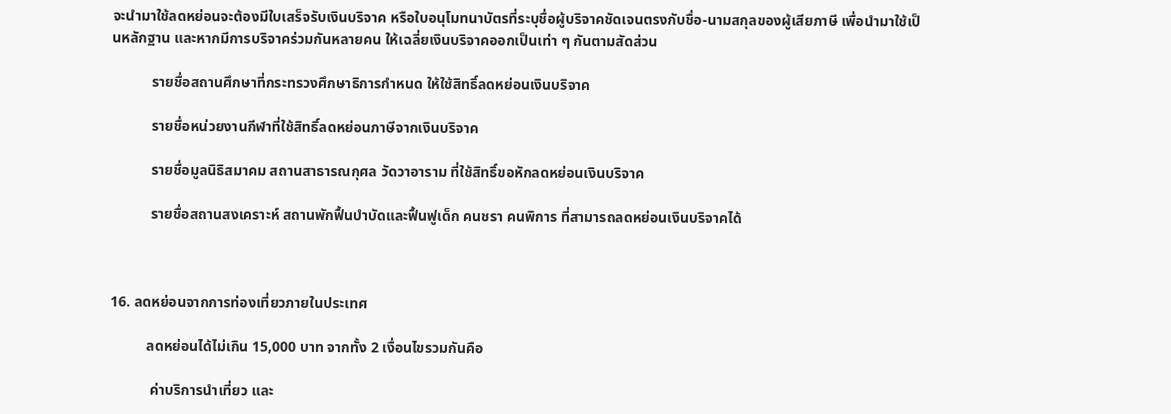จะนำมาใช้ลดหย่อนจะต้องมีใบเสร็จรับเงินบริจาค หรือใบอนุโมทนาบัตรที่ระบุชื่อผู้บริจาคชัดเจนตรงกับชื่อ-นามสกุลของผู้เสียภาษี เพื่อนำมาใช้เป็นหลักฐาน และหากมีการบริจาคร่วมกันหลายคน ให้เฉลี่ยเงินบริจาคออกเป็นเท่า ๆ กันตามสัดส่วน

           รายชื่อสถานศึกษาที่กระทรวงศึกษาธิการกำหนด ให้ใช้สิทธิ์ลดหย่อนเงินบริจาค

           รายชื่อหน่วยงานกีฬาที่ใช้สิทธิ์ลดหย่อนภาษีจากเงินบริจาค

           รายชื่อมูลนิธิสมาคม สถานสาธารณกุศล วัดวาอาราม ที่ใช้สิทธิ์ขอหักลดหย่อนเงินบริจาค

           รายชื่อสถานสงเคราะห์ สถานพักฟื้นบำบัดและฟื้นฟูเด็ก คนชรา คนพิการ ที่สามารถลดหย่อนเงินบริจาคได้



16. ลดหย่อนจากการท่องเที่ยวภายในประเทศ

          ลดหย่อนได้ไม่เกิน 15,000 บาท จากทั้ง 2 เงื่อนไขรวมกันคือ

           ค่าบริการนำเที่ยว และ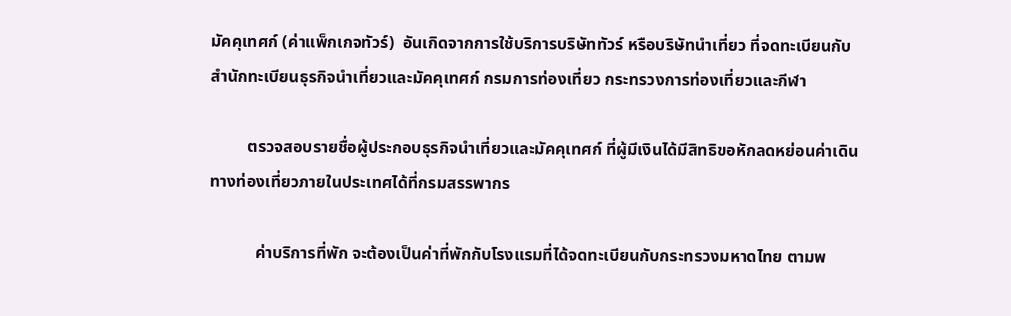มัคคุเทศก์ (ค่าแพ็กเกจทัวร์)  อันเกิดจากการใช้บริการบริษัททัวร์ หรือบริษัทนำเที่ยว ที่จดทะเบียนกับสำนักทะเบียนธุรกิจนำเที่ยวและมัคคุเทศก์ กรมการท่องเที่ยว กระทรวงการท่องเที่ยวและกีฬา

         ตรวจสอบรายชื่อผู้ประกอบธุรกิจนำเที่ยวและมัคคุเทศก์ ที่ผู้มีเงินได้มีสิทธิขอหักลดหย่อนค่าเดินทางท่องเที่ยวภายในประเทศได้ที่กรมสรรพากร

           ค่าบริการที่พัก จะต้องเป็นค่าที่พักกับโรงแรมที่ได้จดทะเบียนกับกระทรวงมหาดไทย ตามพ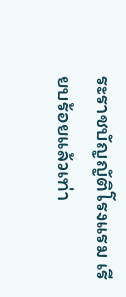ระราชบัญญัติโรงแรม เรียบร้อยแล้วเท่า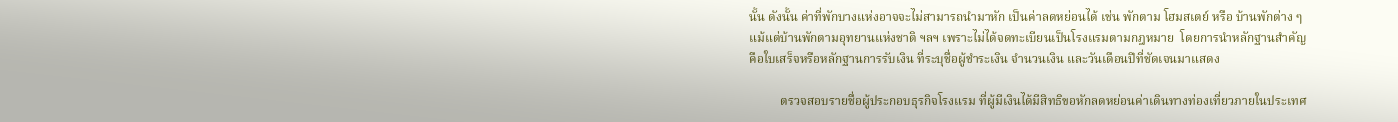นั้น ดังนั้น ค่าที่พักบางแห่งอาจจะไม่สามารถนำมาหัก เป็นค่าลดหย่อนได้ เช่น พักตาม โฮมสเตย์ หรือ บ้านพักต่าง ๆ แม้แต่บ้านพักตามอุทยานแห่งชาติ ฯลฯ เพราะไม่ได้จดทะเบียนเป็นโรงแรมตามกฎหมาย  โดยการนำหลักฐานสำคัญ คือใบเสร็จหรือหลักฐานการรับเงิน ที่ระบุชื่อผู้ชำระเงิน จำนวนเงิน และวันเดือนปีที่ชัดเจนมาแสดง

          ตรวจสอบรายชื่อผู้ประกอบธุรกิจโรงแรม ที่ผู้มีเงินได้มีสิทธิขอหักลดหย่อนค่าเดินทางท่องเที่ยวภายในประเทศ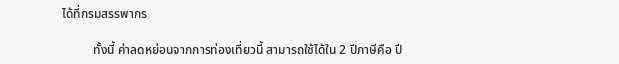ได้ที่กรมสรรพากร

          ทั้งนี้ ค่าลดหย่อนจากการท่องเที่ยวนี้ สามารถใช้ได้ใน 2 ปีภาษีคือ ปี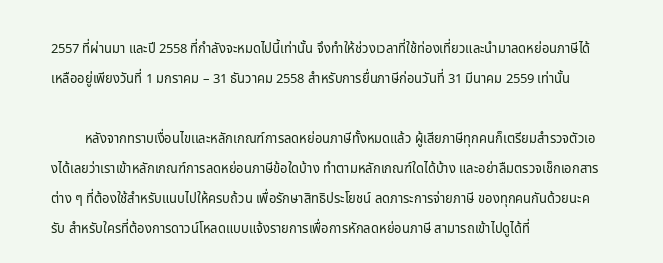2557 ที่ผ่านมา และปี 2558 ที่กำลังจะหมดไปนี้เท่านั้น จึงทำให้ช่วงเวลาที่ใช้ท่องเที่ยวและนำมาลดหย่อนภาษีได้เหลืออยู่เพียงวันที่ 1 มกราคม – 31 ธันวาคม 2558 สำหรับการยื่นภาษีก่อนวันที่ 31 มีนาคม 2559 เท่านั้น

          หลังจากทราบเงื่อนไขเเละหลักเกณฑ์การลดหย่อนภาษีทั้งหมดแล้ว ผู้เสียภาษีทุกคนก็เตรียมสำรวจตัวเองได้เลยว่าเราเข้าหลักเกณฑ์การลดหย่อนภาษีข้อใดบ้าง ทำตามหลักเกณฑ์ใดได้บ้าง และอย่าลืมตรวจเช็กเอกสารต่าง ๆ ที่ต้องใช้สำหรับแนบไปให้ครบถ้วน เพื่อรักษาสิทธิประโยชน์ ลดภาระการจ่ายภาษี ของทุกคนกันด้วยนะครับ สำหรับใครที่ต้องการดาวน์โหลดแบบแจ้งรายการเพื่อการหักลดหย่อนภาษี สามารถเข้าไปดูได้ที่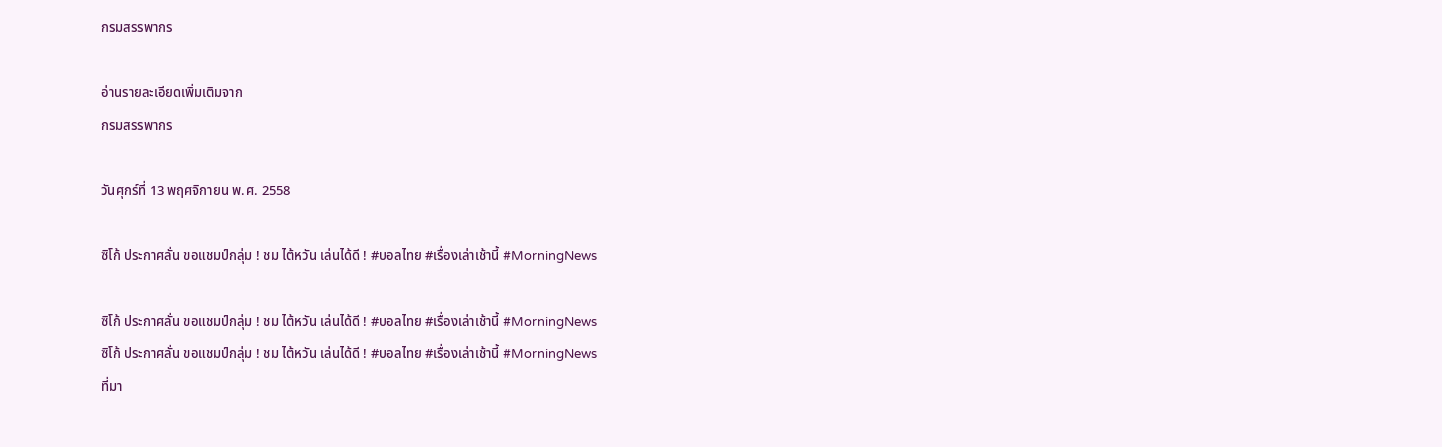กรมสรรพากร

อ่านรายละเอียดเพิ่มเติมจาก
กรมสรรพากร

วันศุกร์ที่ 13 พฤศจิกายน พ.ศ. 2558

ซิโก้ ประกาศลั่น ขอแชมป์กลุ่ม ! ชม ไต้หวัน เล่นได้ดี ! #บอลไทย #เรื่องเล่าเช้านี้ #MorningNews

ซิโก้ ประกาศลั่น ขอแชมป์กลุ่ม ! ชม ไต้หวัน เล่นได้ดี ! #บอลไทย #เรื่องเล่าเช้านี้ #MorningNews
ซิโก้ ประกาศลั่น ขอแชมป์กลุ่ม ! ชม ไต้หวัน เล่นได้ดี ! #บอลไทย #เรื่องเล่าเช้านี้ #MorningNews
ที่มา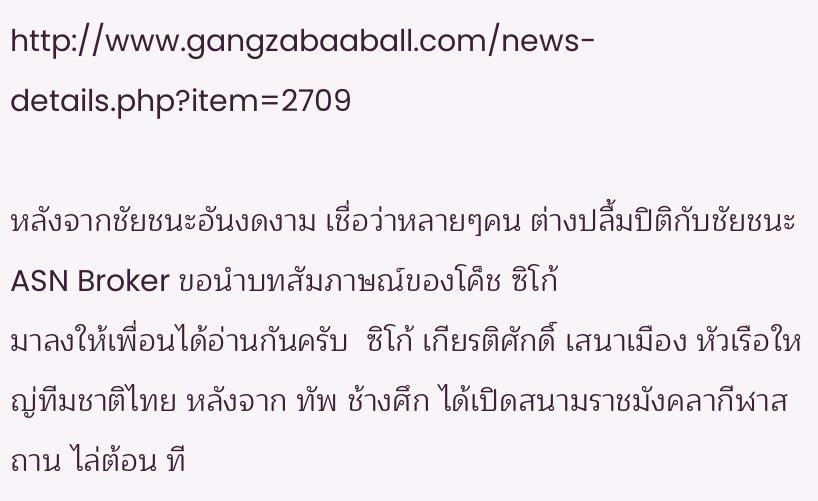http://www.gangzabaaball.com/news-details.php?item=2709

หลังจากชัยชนะอันงดงาม เชื่อว่าหลายๆคน ต่างปลื้มปิติกับชัยชนะ ASN Broker ขอนำบทสัมภาษณ์ของโค็ช ซิโก้
มาลงให้เพื่อนได้อ่านกันครับ  ซิโก้ เกียรติศักดิ์ เสนาเมือง หัวเรือใหญ่ทีมชาติไทย หลังจาก ทัพ ช้างศึก ได้เปิดสนามราชมังคลากีฬาสถาน ไล่ต้อน ที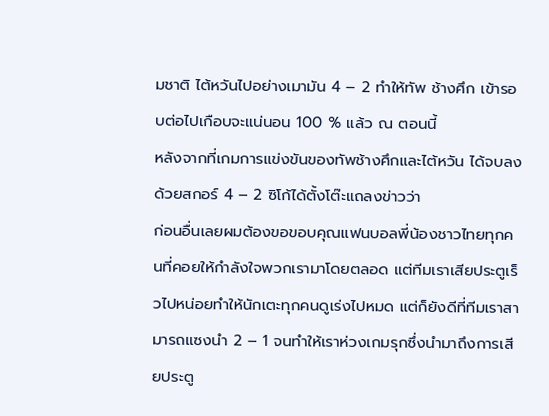มชาติ ไต้หวันไปอย่างเมามัน 4 – 2 ทำให้ทัพ ช้างศึก เข้ารอบต่อไปเกือบจะแน่นอน 100 % แล้ว ณ ตอนนี้
หลังจากที่เกมการแข่งขันของทัพช้างศึกและไต้หวัน ได้จบลงด้วยสกอร์ 4 – 2 ซิโก้ได้ตั้งโต๊ะแถลงข่าวว่า
ก่อนอื่นเลยผมต้องขอขอบคุณแฟนบอลพี่น้องชาวไทยทุกคนที่คอยให้กำลังใจพวกเรามาโดยตลอด แต่ทีมเราเสียประตูเร็วไปหน่อยทำให้นักเตะทุกคนดูเร่งไปหมด แต่ก็ยังดีที่ทีมเราสามารถแซงนำ 2 – 1 จนทำให้เราห่วงเกมรุกซึ่งนำมาถึงการเสียประตู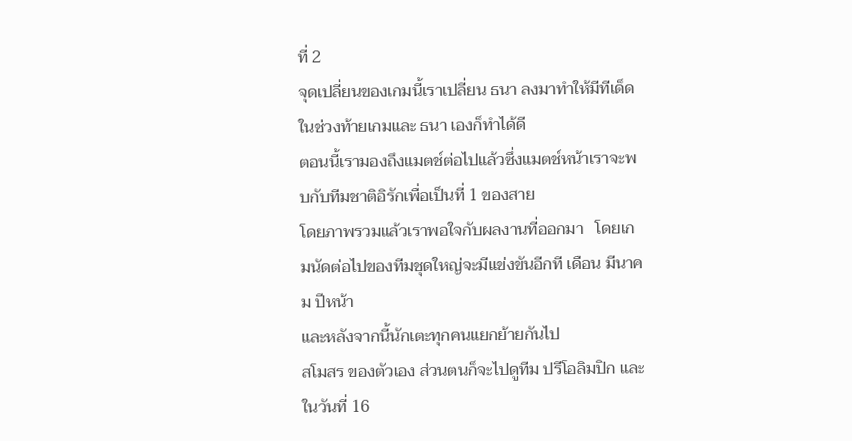ที่ 2
จุดเปลี่ยนของเกมนี้เราเปลี่ยน ธนา ลงมาทำให้มีทีเด็ดในช่วงท้ายเกมและ ธนา เองก็ทำได้ดี
ตอนนี้เรามองถึงแมตช์ต่อไปแล้วซึ่งแมตช์หน้าเราจะพบกับทีมชาติอิรักเพื่อเป็นที่ 1 ของสาย
โดยภาพรวมแล้วเราพอใจกับผลงานที่ออกมา   โดยเกมนัดต่อไปของทีมชุดใหญ่จะมีแข่งขันอีกที เดือน มีนาคม ปีหน้า
และหลังจากนี้นักเตะทุกคนแยกย้ายกันไป
สโมสร ของตัวเอง ส่วนตนก็จะไปดูทีม ปรีโอลิมปิก และในวันที่ 16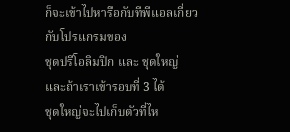ก็จะเข้าไปหารือกับทีพีแอลเกี่ยวกับโปรแกรมของ
ชุดปรีโอลิมปิก และ ชุดใหญ่ และถ้าเราเข้ารอบที่ 3 ได้
ชุดใหญ่จะไปเก็บตัวที่ไห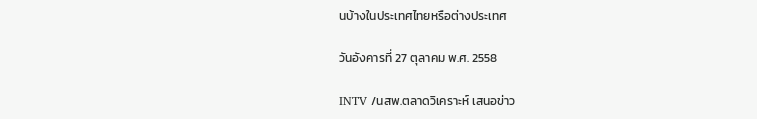นบ้างในประเทศไทยหรือต่างประเทศ

วันอังคารที่ 27 ตุลาคม พ.ศ. 2558

INTV /นสพ.ตลาดวิเคราะห์ เสนอข่าว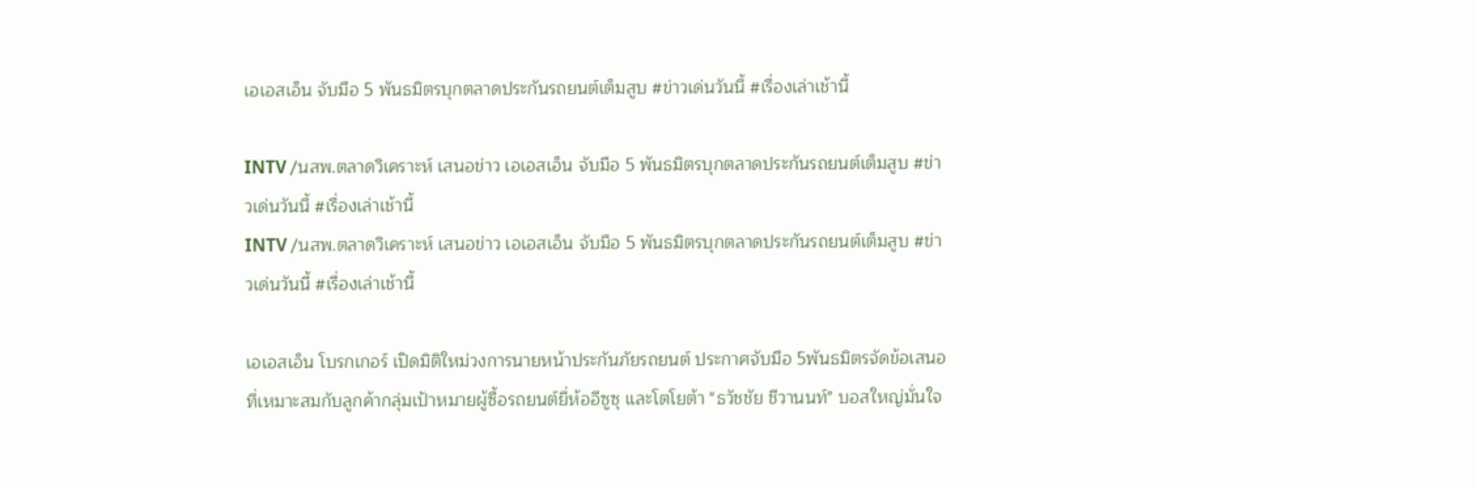เอเอสเอ็น จับมือ 5 พันธมิตรบุกตลาดประกันรถยนต์เต็มสูบ #ข่าวเด่นวันนี้ #เรื่องเล่าเช้านี้

INTV /นสพ.ตลาดวิเคราะห์ เสนอข่าว เอเอสเอ็น จับมือ 5 พันธมิตรบุกตลาดประกันรถยนต์เต็มสูบ #ข่าวเด่นวันนี้ #เรื่องเล่าเช้านี้
INTV /นสพ.ตลาดวิเคราะห์ เสนอข่าว เอเอสเอ็น จับมือ 5 พันธมิตรบุกตลาดประกันรถยนต์เต็มสูบ #ข่าวเด่นวันนี้ #เรื่องเล่าเช้านี้

เอเอสเอ็น โบรกเกอร์ เปิดมิติใหม่วงการนายหน้าประกันภัยรถยนต์ ประกาศจับมือ 5พันธมิตรจัดข้อเสนอที่เหมาะสมกับลูกค้ากลุ่มเป้าหมายผู้ซื้อรถยนต์ยี่ห้ออีซูซุ และโตโยต้า "ธวัชชัย ชีวานนท์" บอสใหญ่มั่นใจ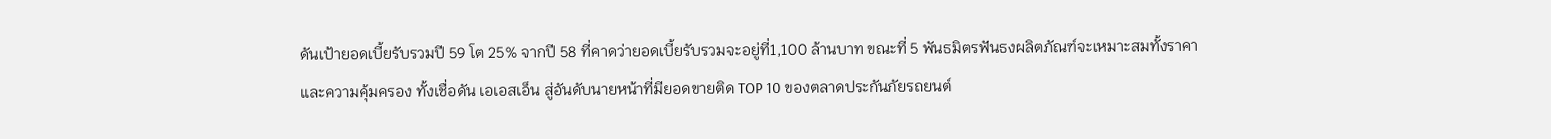ดันเป้ายอดเบี้ยรับรวมปี 59 โต 25% จากปี 58 ที่คาดว่ายอดเบี้ยรับรวมจะอยู่ที่1,100 ล้านบาท ขณะที่ 5 พันธมิตรฟันธงผลิตภัณฑ์จะเหมาะสมทั้งราคาและความคุ้มครอง ทั้งเชื่อดัน เอเอสเอ็น สู่อันดับนายหน้าที่มียอดขายติด TOP 10 ของตลาดประกันภัยรถยนต์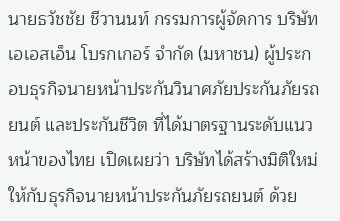นายธวัชชัย ชีวานนท์ กรรมการผู้จัดการ บริษัท เอเอสเอ็น โบรกเกอร์ จำกัด (มหาชน) ผู้ประกอบธุรกิจนายหน้าประกันวินาศภัยประกันภัยรถยนต์ และประกันชีวิต ที่ได้มาตรฐานระดับแนวหน้าของไทย เปิดเผยว่า บริษัทได้สร้างมิติใหม่ให้กับธุรกิจนายหน้าประกันภัยรถยนต์ ด้วย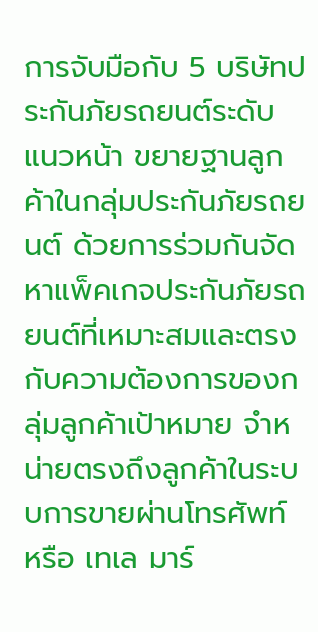การจับมือกับ 5 บริษัทประกันภัยรถยนต์ระดับแนวหน้า ขยายฐานลูกค้าในกลุ่มประกันภัยรถยนต์ ด้วยการร่วมกันจัดหาแพ็คเกจประกันภัยรถยนต์ที่เหมาะสมและตรงกับความต้องการของกลุ่มลูกค้าเป้าหมาย จำหน่ายตรงถึงลูกค้าในระบบการขายผ่านโทรศัพท์ หรือ เทเล มาร์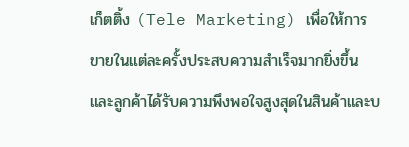เก็ตติ้ง (Tele Marketing) เพื่อให้การขายในแต่ละครั้งประสบความสำเร็จมากยิ่งขึ้น และลูกค้าได้รับความพึงพอใจสูงสุดในสินค้าและบ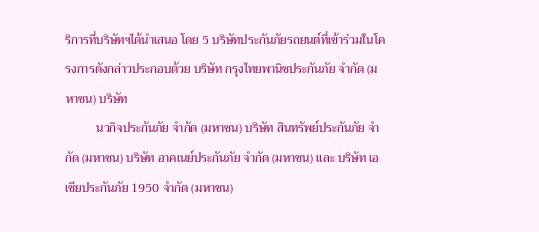ริการที่บริษัทฯได้นำเสนอ โดย 5 บริษัทประกันภัยรถยนต์ที่เข้าร่วมในโครงการดังกล่าวประกอบด้วย บริษัท กรุงไทยพานิชประกันภัย จำกัด (มหาชน) บริษัท
          นวกิจประกันภัย จำกัด (มหาชน) บริษัท สินทรัพย์ประกันภัย จำกัด (มหาชน) บริษัท อาคเนย์ประกันภัย จำกัด (มหาชน) และ บริษัท เอเชียประกันภัย 1950 จำกัด (มหาชน)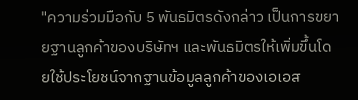"ความร่วมมือกับ 5 พันธมิตรดังกล่าว เป็นการขยายฐานลูกค้าของบริษัทฯ และพันธมิตรให้เพิ่มขึ้นโดยใช้ประโยชน์จากฐานข้อมูลลูกค้าของเอเอส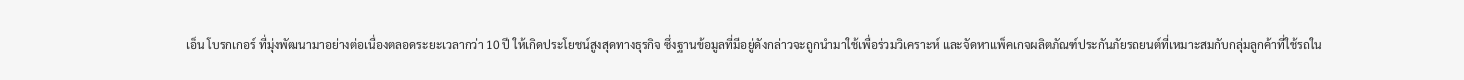เอ็น โบรกเกอร์ ที่มุ่งพัฒนามาอย่างต่อเนื่องตลอดระยะเวลากว่า 10 ปี ให้เกิดประโยชน์สูงสุดทางธุรกิจ ซึ่งฐานข้อมูลที่มีอยู่ดังกล่าวจะถูกนำมาใช้เพื่อร่วมวิเคราะห์ และจัดหาแพ็คเกจผลิตภัณฑ์ประกันภัยรถยนต์ที่เหมาะสมกับกลุ่มลูกค้าที่ใช้รถใน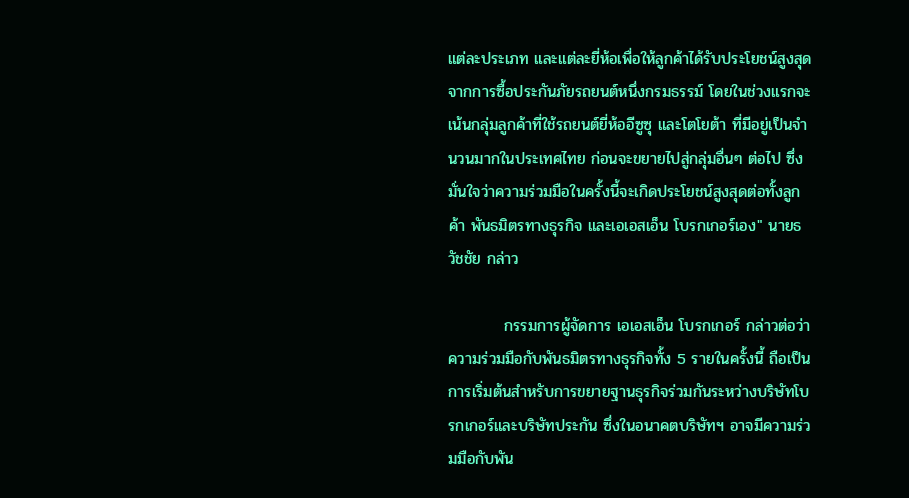แต่ละประเภท และแต่ละยี่ห้อเพื่อให้ลูกค้าได้รับประโยชน์สูงสุดจากการซื้อประกันภัยรถยนต์หนึ่งกรมธรรม์ โดยในช่วงแรกจะเน้นกลุ่มลูกค้าที่ใช้รถยนต์ยี่ห้ออีซูซุ และโตโยต้า ที่มีอยู่เป็นจำนวนมากในประเทศไทย ก่อนจะขยายไปสู่กลุ่มอื่นๆ ต่อไป ซึ่งมั่นใจว่าความร่วมมือในครั้งนี้จะเกิดประโยชน์สูงสุดต่อทั้งลูกค้า พันธมิตรทางธุรกิจ และเอเอสเอ็น โบรกเกอร์เอง" นายธวัชชัย กล่าว

          กรรมการผู้จัดการ เอเอสเอ็น โบรกเกอร์ กล่าวต่อว่า ความร่วมมือกับพันธมิตรทางธุรกิจทั้ง 5 รายในครั้งนี้ ถือเป็นการเริ่มต้นสำหรับการขยายฐานธุรกิจร่วมกันระหว่างบริษัทโบรกเกอร์และบริษัทประกัน ซึ่งในอนาคตบริษัทฯ อาจมีความร่วมมือกับพัน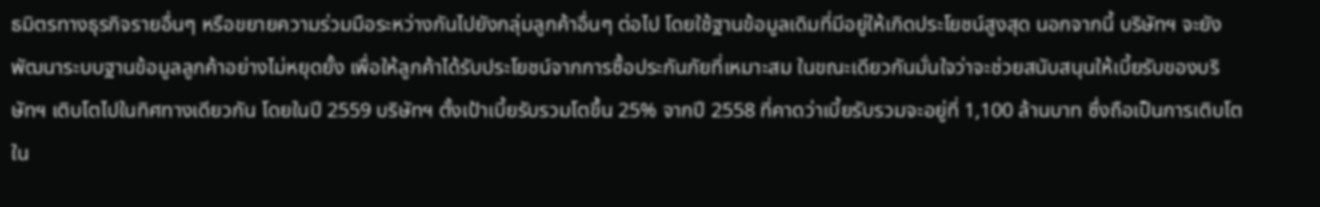ธมิตรทางธุรกิจรายอื่นๆ หรือขยายความร่วมมือระหว่างกันไปยังกลุ่มลูกค้าอื่นๆ ต่อไป โดยใช้ฐานข้อมูลเดิมที่มีอยู่ให้เกิดประโยชน์สูงสุด นอกจากนี้ บริษัทฯ จะยังพัฒนาระบบฐานข้อมูลลูกค้าอย่างไม่หยุดยั้ง เพื่อให้ลูกค้าได้รับประโยชน์จากการซื้อประกันภัยที่เหมาะสม ในขณะเดียวกันมั่นใจว่าจะช่วยสนับสนุนให้เบี้ยรับของบริษัทฯ เติบโตไปในทิศทางเดียวกัน โดยในปี 2559 บริษัทฯ ตั้งเป้าเบี้ยรับรวมโตขึ้น 25% จากปี 2558 ที่คาดว่าเบี้ยรับรวมจะอยู่ที่ 1,100 ล้านบาท ซึ่งถือเป็นการเติบโตใน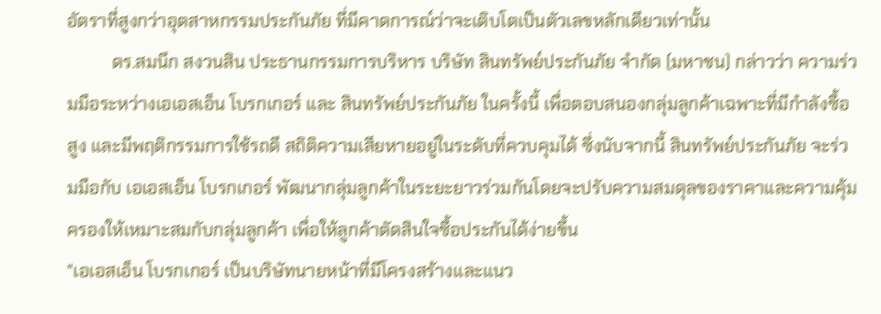อัตราที่สูงกว่าอุตสาหกรรมประกันภัย ที่มีคาดการณ์ว่าจะเติบโตเป็นตัวเลขหลักเดียวเท่านั้น
          ดร.สมนึก สงวนสิน ประธานกรรมการบริหาร บริษัท สินทรัพย์ประกันภัย จำกัด (มหาชน) กล่าวว่า ความร่วมมือระหว่างเอเอสเอ็น โบรกเกอร์ และ สินทรัพย์ประกันภัย ในครั้งนี้ เพื่อตอบสนองกลุ่มลูกค้าเฉพาะที่มีกำลังซื้อสูง และมีพฤติกรรมการใช้รถดี สถิติความเสียหายอยู่ในระดับที่ควบคุมได้ ซึ่งนับจากนี้ สินทรัพย์ประกันภัย จะร่วมมือกับ เอเอสเอ็น โบรกเกอร์ พัฒนากลุ่มลูกค้าในระยะยาวร่วมกันโดยจะปรับความสมดุลของราคาและความคุ้มครองให้เหมาะสมกับกลุ่มลูกค้า เพื่อให้ลูกค้าตัดสินใจซื้อประกันได้ง่ายขึ้น
"เอเอสเอ็น โบรกเกอร์ เป็นบริษัทนายหน้าที่มีโครงสร้างและแนว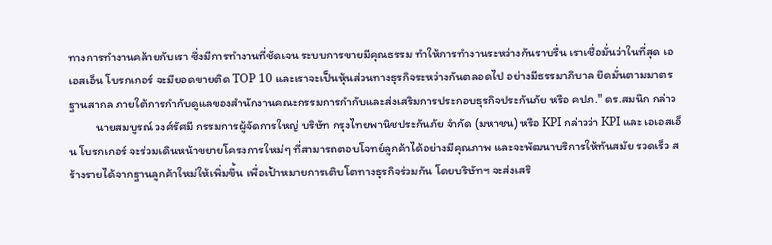ทางการทำงานคล้ายกับเรา ซึ่งมีการทำงานที่ชัดเจน ระบบการขายมีคุณธรรม ทำให้การทำงานระหว่างกันราบรื่น เราเชื่อมั่นว่าในที่สุด เอเอสเอ็น โบรกเกอร์ จะมียอดขายติด TOP 10 และเราจะเป็นหุ้นส่วนทางธุรกิจระหว่างกันตลอดไป อย่างมีธรรมาภิบาล ยึดมั่นตามมาตรฐานสากล ภายใต้การกำกับดูแลของสำนักงานคณะกรรมการกำกับและส่งเสริมการประกอบธุรกิจประกันภัย หรือ คปภ." ดร.สมนึก กล่าว
          นายสมบูรณ์ วงศ์รัศมี กรรมการผู้จัดการใหญ่ บริษัท กรุงไทยพานิชประกันภัย จำกัด (มหาชน) หรือ KPI กล่าวว่า KPI และ เอเอสเอ็น โบรกเกอร์ จะร่วมเดินหน้าขยายโครงการใหม่ๆ ที่สามารถตอบโจทย์ลูกค้าได้อย่างมีคุณภาพ และจะพัฒนาบริการให้ทันสมัย รวดเร็ว สร้างรายได้จากฐานลูกค้าใหม่ให้เพิ่มขึ้น เพื่อเป้าหมายการเติบโตทางธุรกิจร่วมกัน โดยบริษัทฯ จะส่งเสริ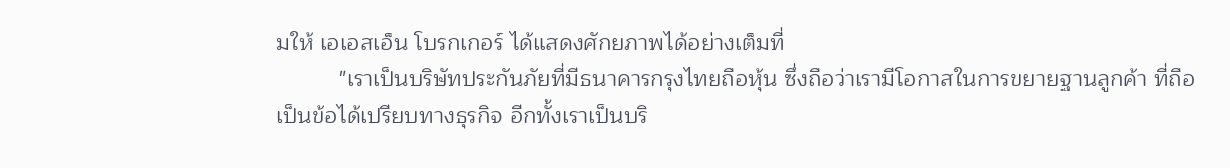มให้ เอเอสเอ็น โบรกเกอร์ ได้แสดงศักยภาพได้อย่างเต็มที่
          "เราเป็นบริษัทประกันภัยที่มีธนาคารกรุงไทยถือหุ้น ซึ่งถือว่าเรามีโอกาสในการขยายฐานลูกค้า ที่ถือเป็นข้อได้เปรียบทางธุรกิจ อีกทั้งเราเป็นบริ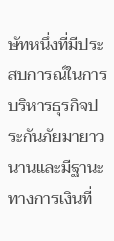ษัทหนึ่งที่มีประสบการณ์ในการบริหารธุรกิจประกันภัยมายาวนานและมีฐานะทางการเงินที่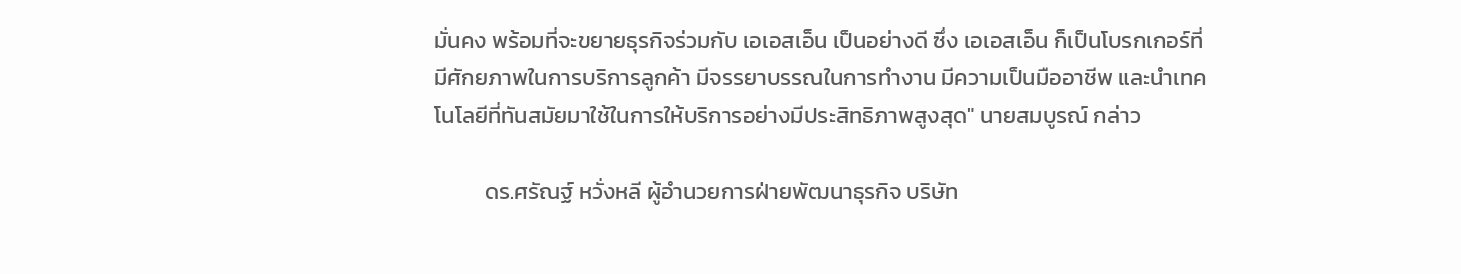มั่นคง พร้อมที่จะขยายธุรกิจร่วมกับ เอเอสเอ็น เป็นอย่างดี ซึ่ง เอเอสเอ็น ก็เป็นโบรกเกอร์ที่มีศักยภาพในการบริการลูกค้า มีจรรยาบรรณในการทำงาน มีความเป็นมืออาชีพ และนำเทคโนโลยีที่ทันสมัยมาใช้ในการให้บริการอย่างมีประสิทธิภาพสูงสุด" นายสมบูรณ์ กล่าว

          ดร.ศรัณฐ์ หวั่งหลี ผู้อำนวยการฝ่ายพัฒนาธุรกิจ บริษัท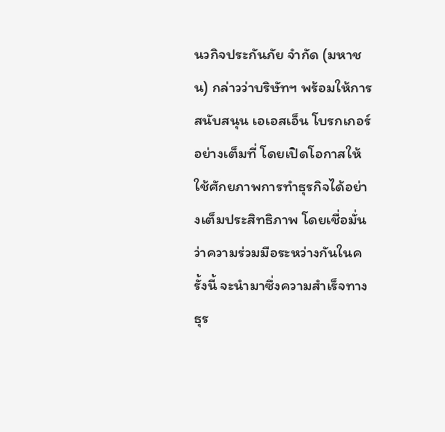นวกิจประกันภัย จำกัด (มหาชน) กล่าวว่าบริษัทฯ พร้อมให้การสนับสนุน เอเอสเอ็น โบรกเกอร์ อย่างเต็มที่ โดยเปิดโอกาสให้ใช้ศักยภาพการทำธุรกิจได้อย่างเต็มประสิทธิภาพ โดยเชื่อมั่นว่าความร่วมมือระหว่างกันในครั้งนี้ จะนำมาซึ่งความสำเร็จทางธุร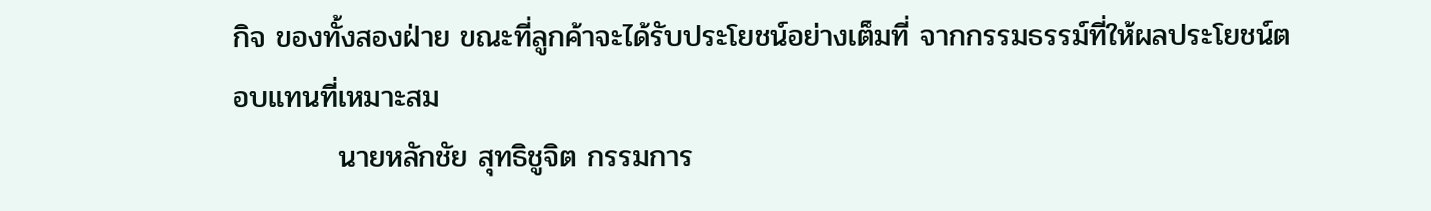กิจ ของทั้งสองฝ่าย ขณะที่ลูกค้าจะได้รับประโยชน์อย่างเต็มที่ จากกรรมธรรม์ที่ให้ผลประโยชน์ตอบแทนที่เหมาะสม
          นายหลักชัย สุทธิชูจิต กรรมการ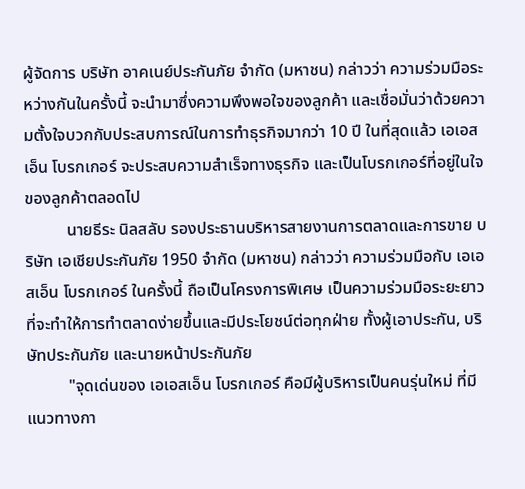ผู้จัดการ บริษัท อาคเนย์ประกันภัย จำกัด (มหาชน) กล่าวว่า ความร่วมมือระหว่างกันในครั้งนี้ จะนำมาซึ่งความพึงพอใจของลูกค้า และเชื่อมั่นว่าด้วยความตั้งใจบวกกับประสบการณ์ในการทำธุรกิจมากว่า 10 ปี ในที่สุดแล้ว เอเอสเอ็น โบรกเกอร์ จะประสบความสำเร็จทางธุรกิจ และเป็นโบรกเกอร์ที่อยู่ในใจของลูกค้าตลอดไป
          นายธีระ นิลสลับ รองประธานบริหารสายงานการตลาดและการขาย บริษัท เอเชียประกันภัย 1950 จำกัด (มหาชน) กล่าวว่า ความร่วมมือกับ เอเอสเอ็น โบรกเกอร์ ในครั้งนี้ ถือเป็นโครงการพิเศษ เป็นความร่วมมือระยะยาว ที่จะทำให้การทำตลาดง่ายขึ้นและมีประโยชน์ต่อทุกฝ่าย ทั้งผู้เอาประกัน, บริษัทประกันภัย และนายหน้าประกันภัย
          "จุดเด่นของ เอเอสเอ็น โบรกเกอร์ คือมีผู้บริหารเป็นคนรุ่นใหม่ ที่มีแนวทางกา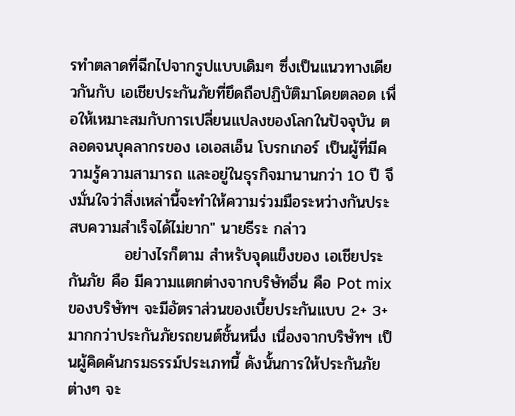รทำตลาดที่ฉีกไปจากรูปแบบเดิมๆ ซึ่งเป็นแนวทางเดียวกันกับ เอเชียประกันภัยที่ยึดถือปฏิบัติมาโดยตลอด เพื่อให้เหมาะสมกับการเปลี่ยนแปลงของโลกในปัจจุบัน ตลอดจนบุคลากรของ เอเอสเอ็น โบรกเกอร์ เป็นผู้ที่มีความรู้ความสามารถ และอยู่ในธุรกิจมานานกว่า 10 ปี จึงมั่นใจว่าสิ่งเหล่านี้จะทำให้ความร่วมมือระหว่างกันประสบความสำเร็จได้ไม่ยาก" นายธีระ กล่าว
          อย่างไรก็ตาม สำหรับจุดแข็งของ เอเชียประกันภัย คือ มีความแตกต่างจากบริษัทอื่น คือ Pot mixของบริษัทฯ จะมีอัตราส่วนของเบี้ยประกันแบบ 2+ 3+ มากกว่าประกันภัยรถยนต์ชั้นหนึ่ง เนื่องจากบริษัทฯ เป็นผู้คิดค้นกรมธรรม์ประเภทนี้ ดังนั้นการให้ประกันภัยต่างๆ จะ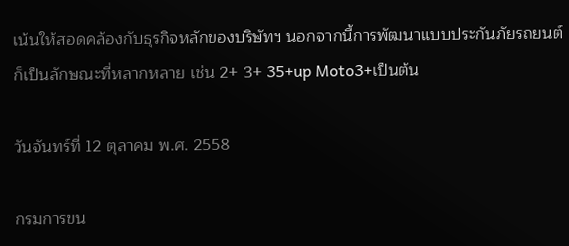เน้นให้สอดคล้องกับธุรกิจหลักของบริษัทฯ นอกจากนี้การพัฒนาแบบประกันภัยรถยนต์ ก็เป็นลักษณะที่หลากหลาย เช่น 2+ 3+ 35+up Moto3+เป็นต้น

วันจันทร์ที่ 12 ตุลาคม พ.ศ. 2558

กรมการขน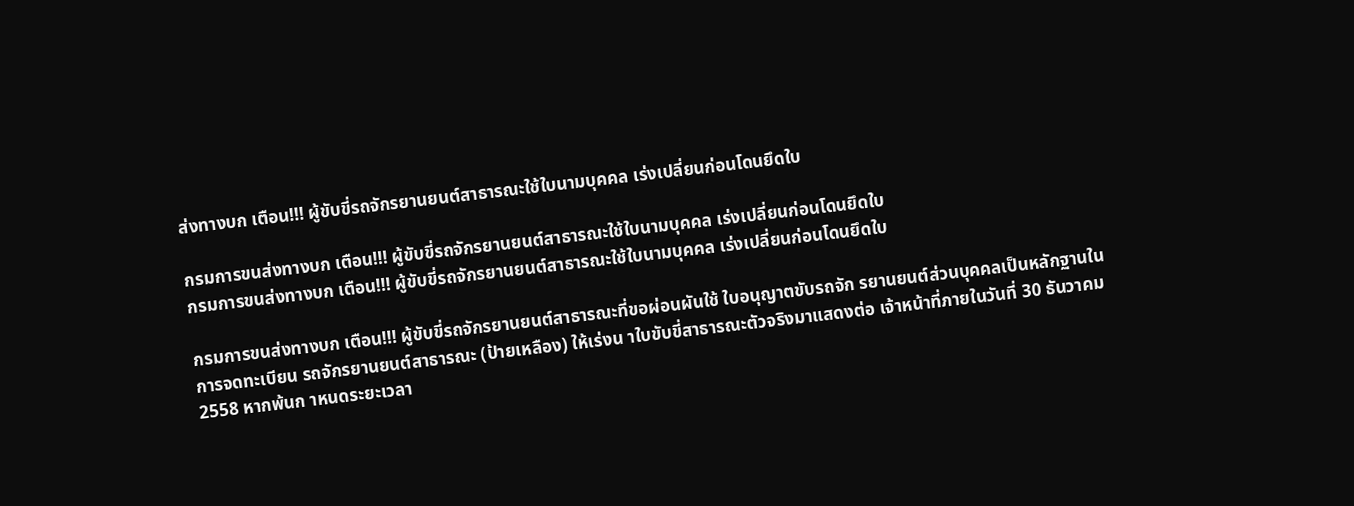ส่งทางบก เตือน!!! ผู้ขับขี่รถจักรยานยนต์สาธารณะใช้ใบนามบุคคล เร่งเปลี่ยนก่อนโดนยึดใบ

กรมการขนส่งทางบก เตือน!!! ผู้ขับขี่รถจักรยานยนต์สาธารณะใช้ใบนามบุคคล เร่งเปลี่ยนก่อนโดนยึดใบ
กรมการขนส่งทางบก เตือน!!! ผู้ขับขี่รถจักรยานยนต์สาธารณะใช้ใบนามบุคคล เร่งเปลี่ยนก่อนโดนยึดใบ

กรมการขนส่งทางบก เตือน!!! ผู้ขับขี่รถจักรยานยนต์สาธารณะที่ขอผ่อนผันใช้ ใบอนุญาตขับรถจัก รยานยนต์ส่วนบุคคลเป็นหลักฐานในการจดทะเบียน รถจักรยานยนต์สาธารณะ (ป้ายเหลือง) ให้เร่งน าใบขับขี่สาธารณะตัวจริงมาแสดงต่อ เจ้าหน้าที่ภายในวันที่ 30 ธันวาคม 2558 หากพ้นก าหนดระยะเวลา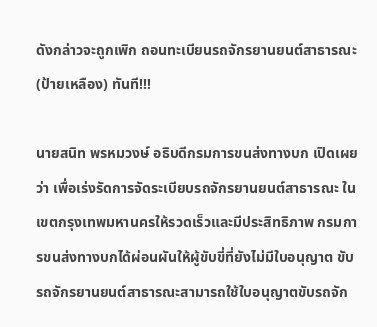ดังกล่าวจะถูกเพิก ถอนทะเบียนรถจักรยานยนต์สาธารณะ (ป้ายเหลือง) ทันที!!!

นายสนิท พรหมวงษ์ อธิบดีกรมการขนส่งทางบก เปิดเผยว่า เพื่อเร่งรัดการจัดระเบียบรถจักรยานยนต์สาธารณะ ในเขตกรุงเทพมหานครให้รวดเร็วและมีประสิทธิภาพ กรมการขนส่งทางบกได้ผ่อนผันให้ผู้ขับขี่ที่ยังไม่มีใบอนุญาต ขับรถจักรยานยนต์สาธารณะสามารถใช้ใบอนุญาตขับรถจัก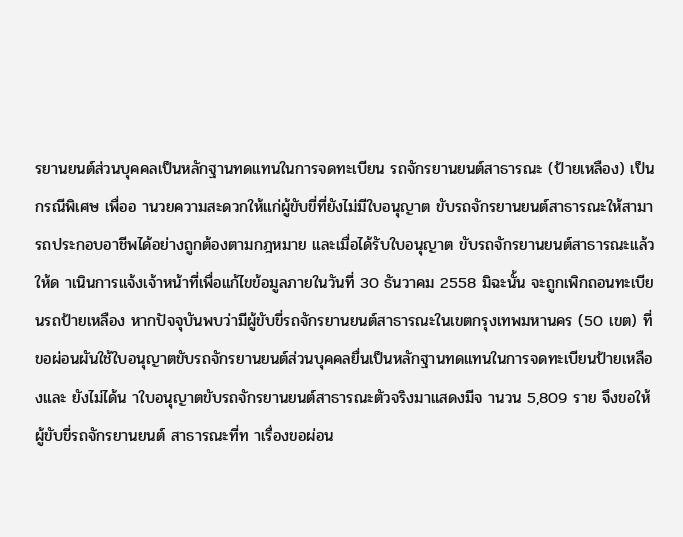รยานยนต์ส่วนบุคคลเป็นหลักฐานทดแทนในการจดทะเบียน รถจักรยานยนต์สาธารณะ (ป้ายเหลือง) เป็นกรณีพิเศษ เพื่ออ านวยความสะดวกให้แก่ผู้ขับขี่ที่ยังไม่มีใบอนุญาต ขับรถจักรยานยนต์สาธารณะให้สามารถประกอบอาชีพได้อย่างถูกต้องตามกฎหมาย และเมื่อได้รับใบอนุญาต ขับรถจักรยานยนต์สาธารณะแล้วให้ด าเนินการแจ้งเจ้าหน้าที่เพื่อแก้ไขข้อมูลภายในวันที่ 30 ธันวาคม 2558 มิฉะนั้น จะถูกเพิกถอนทะเบียนรถป้ายเหลือง หากปัจจุบันพบว่ามีผู้ขับขี่รถจักรยานยนต์สาธารณะในเขตกรุงเทพมหานคร (50 เขต) ที่ขอผ่อนผันใช้ใบอนุญาตขับรถจักรยานยนต์ส่วนบุคคลยื่นเป็นหลักฐานทดแทนในการจดทะเบียนป้ายเหลืองและ ยังไม่ได้น าใบอนุญาตขับรถจักรยานยนต์สาธารณะตัวจริงมาแสดงมีจ านวน 5,809 ราย จึงขอให้ผู้ขับขี่รถจักรยานยนต์ สาธารณะที่ท าเรื่องขอผ่อน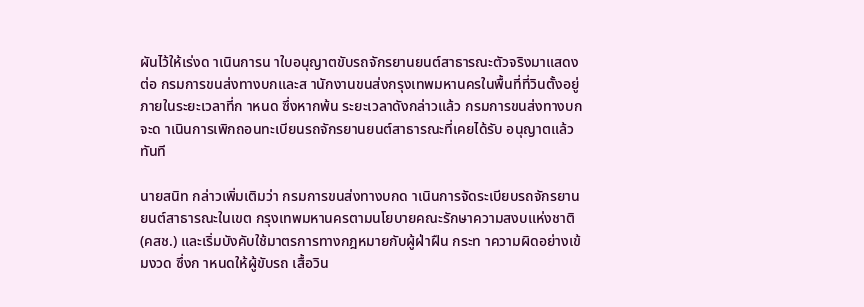ผันไว้ให้เร่งด าเนินการน าใบอนุญาตขับรถจักรยานยนต์สาธารณะตัวจริงมาแสดงต่อ กรมการขนส่งทางบกและส านักงานขนส่งกรุงเทพมหานครในพื้นที่ที่วินตั้งอยู่ภายในระยะเวลาที่ก าหนด ซึ่งหากพ้น ระยะเวลาดังกล่าวแล้ว กรมการขนส่งทางบกจะด าเนินการเพิกถอนทะเบียนรถจักรยานยนต์สาธารณะที่เคยได้รับ อนุญาตแล้วทันที

นายสนิท กล่าวเพิ่มเติมว่า กรมการขนส่งทางบกด าเนินการจัดระเบียบรถจักรยานยนต์สาธารณะในเขต กรุงเทพมหานครตามนโยบายคณะรักษาความสงบแห่งชาติ (คสช.) และเริ่มบังคับใช้มาตรการทางกฎหมายกับผู้ฝ่าฝืน กระท าความผิดอย่างเข้มงวด ซึ่งก าหนดให้ผู้ขับรถ เสื้อวิน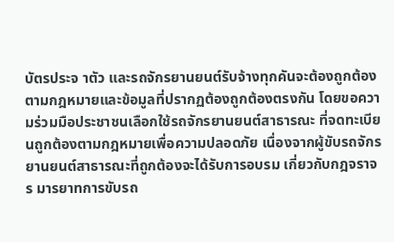บัตรประจ าตัว และรถจักรยานยนต์รับจ้างทุกคันจะต้องถูกต้อง ตามกฎหมายและข้อมูลที่ปรากฏต้องถูกต้องตรงกัน โดยขอความร่วมมือประชาชนเลือกใช้รถจักรยานยนต์สาธารณะ ที่จดทะเบียนถูกต้องตามกฎหมายเพื่อความปลอดภัย เนื่องจากผู้ขับรถจักรยานยนต์สาธารณะที่ถูกต้องจะได้รับการอบรม เกี่ยวกับกฎจราจร มารยาทการขับรถ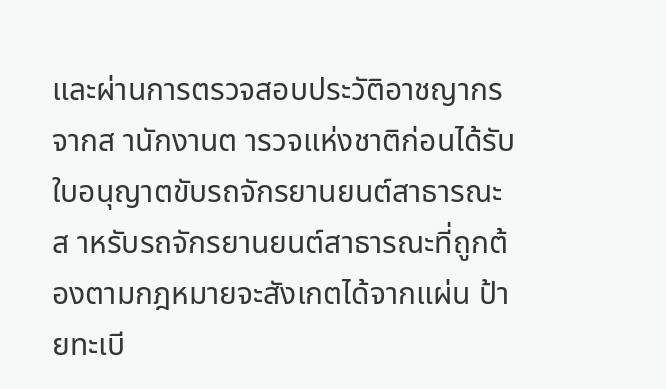และผ่านการตรวจสอบประวัติอาชญากรจากส านักงานต ารวจแห่งชาติก่อนได้รับ ใบอนุญาตขับรถจักรยานยนต์สาธารณะ ส าหรับรถจักรยานยนต์สาธารณะที่ถูกต้องตามกฎหมายจะสังเกตได้จากแผ่น ป้ายทะเบี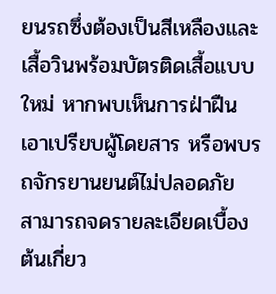ยนรถซึ่งต้องเป็นสีเหลืองและเสื้อวินพร้อมบัตรติดเสื้อแบบใหม่ หากพบเห็นการฝ่าฝืน เอาเปรียบผู้โดยสาร หรือพบรถจักรยานยนต์ไม่ปลอดภัย สามารถจดรายละเอียดเบื้องต้นเกี่ยว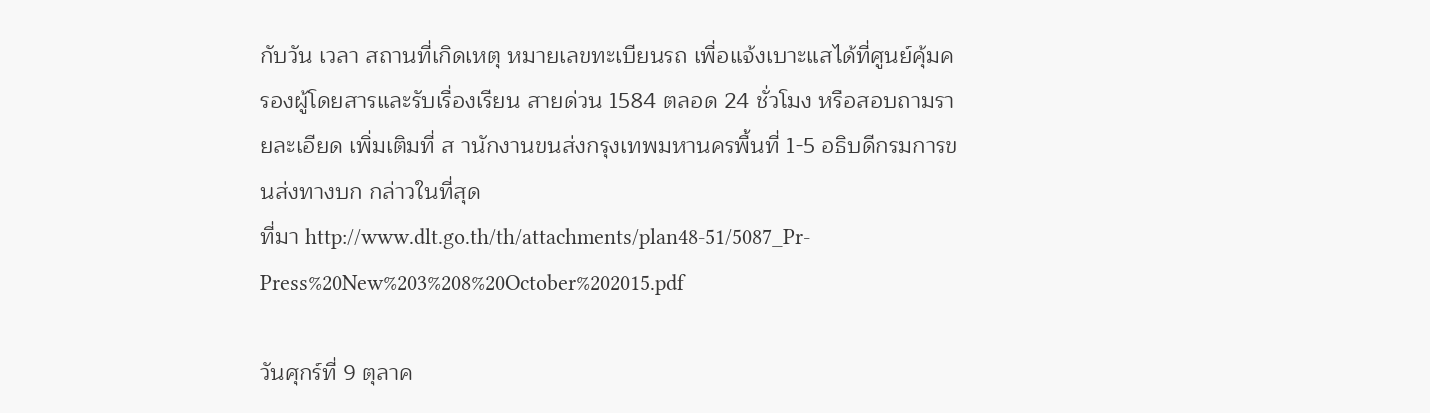กับวัน เวลา สถานที่เกิดเหตุ หมายเลขทะเบียนรถ เพื่อแจ้งเบาะแสได้ที่ศูนย์คุ้มครองผู้โดยสารและรับเรื่องเรียน สายด่วน 1584 ตลอด 24 ชั่วโมง หรือสอบถามรายละเอียด เพิ่มเติมที่ ส านักงานขนส่งกรุงเทพมหานครพื้นที่ 1-5 อธิบดีกรมการขนส่งทางบก กล่าวในที่สุด
ที่มา http://www.dlt.go.th/th/attachments/plan48-51/5087_Pr-Press%20New%203%208%20October%202015.pdf

วันศุกร์ที่ 9 ตุลาค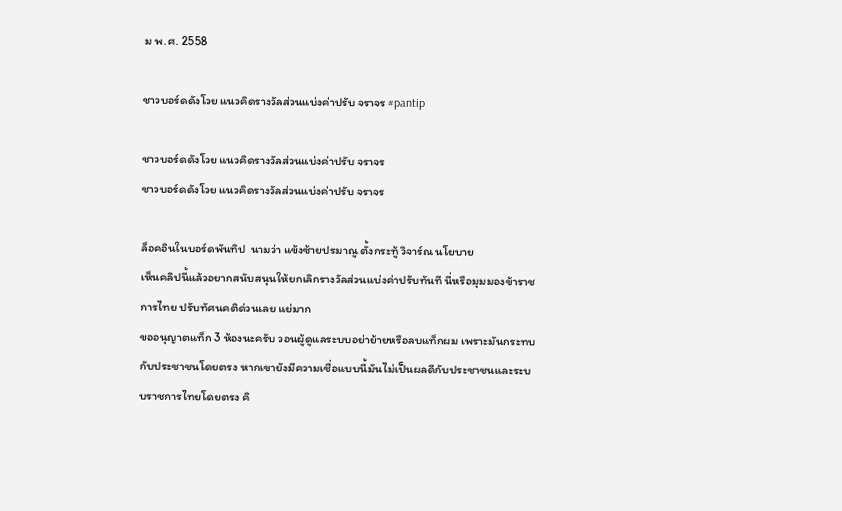ม พ.ศ. 2558

ชาวบอร์ดดังโวย แนวคิดรางวัลส่วนแบ่งค่าปรับ จราจร #pantip

ชาวบอร์ดดังโวย แนวคิดรางวัลส่วนแบ่งค่าปรับ จราจร
ชาวบอร์ดดังโวย แนวคิดรางวัลส่วนแบ่งค่าปรับ จราจร

ล็อคอินในบอร์ดพันทิป  นามว่า แข้งซ้ายปรมาณู ตั้งกระทู้ วิจาร์ณ นโยบาย
เห็นคลิปนี้แล้วอยากสนับสนุนให้ยกเลิกรางวัลส่วนแบ่งค่าปรับทันที นี่หรือมุมมองข้าราชการไทย ปรับทัศนคติด่วนเลย แย่มาก
ขออนุญาตแท็ก 3 ห้องนะครับ วอนผู้ดูแลระบบอย่าย้ายหรือลบแท็กผม เพราะมันกระทบกับประชาชนโดยตรง หากเขายังมีความเชื่อแบบนี้มันไม่เป็นผลดีกับประชาชนและระบบราชการไทยโดยตรง คิ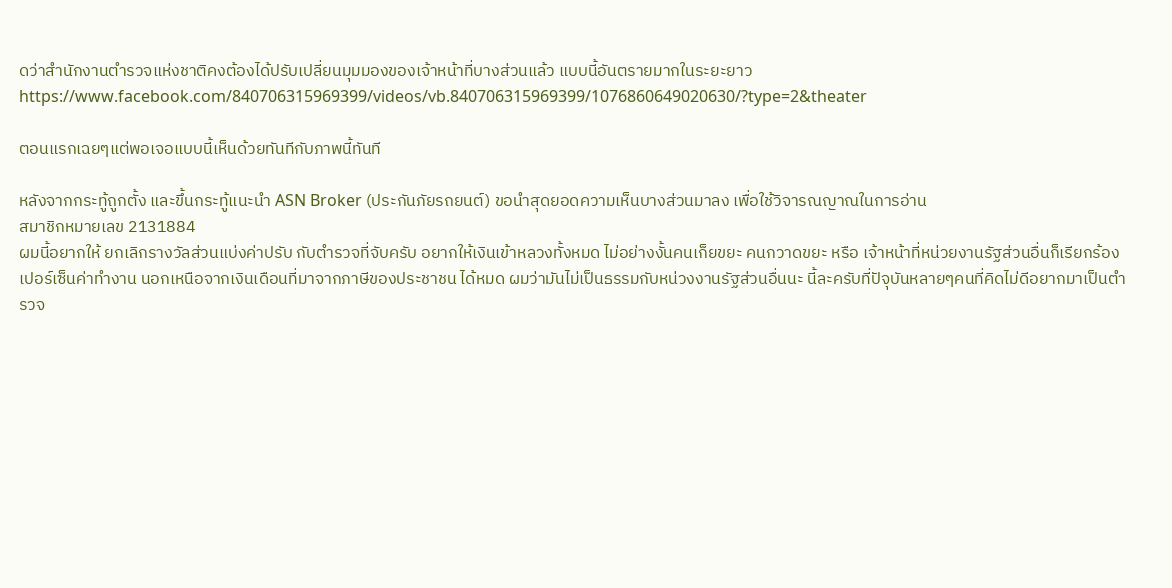ดว่าสำนักงานตำรวจแห่งชาติคงต้องได้ปรับเปลี่ยนมุมมองของเจ้าหน้าที่บางส่วนแล้ว แบบนี้อันตรายมากในระยะยาว
https://www.facebook.com/840706315969399/videos/vb.840706315969399/1076860649020630/?type=2&theater

ตอนแรกเฉยๆแต่พอเจอแบบนี้เห็นด้วยทันทีกับภาพนี้ทันที

หลังจากกระทู้ถูกตั้ง และขึ้นกระทู้แนะนำ ASN Broker (ประกันภัยรถยนต์) ขอนำสุดยอดความเห็นบางส่วนมาลง เพื่อใช้วิจารณญาณในการอ่าน
สมาชิกหมายเลข 2131884
ผมนี้อยากให้ ยกเลิกรางวัลส่วนแบ่งค่าปรับ กับตำรวจที่จับครับ อยากให้เงินเข้าหลวงทั้งหมด ไม่อย่างงั้นคนเก็ยขยะ คนกวาดขยะ หรือ เจ้าหน้าที่หน่วยงานรัฐส่วนอื่นก็เรียกร้องเปอร์เซ็นค่าทำงาน นอกเหนือจากเงินเดือนที่มาจากภาษีของประชาชน ได้หมด ผมว่ามันไม่เป็นธรรมกับหน่วงงานรัฐส่วนอื่นนะ นี้ละครับที่ปัจุบันหลายๆคนที่คิดไม่ดีอยากมาเป็นตำรวจ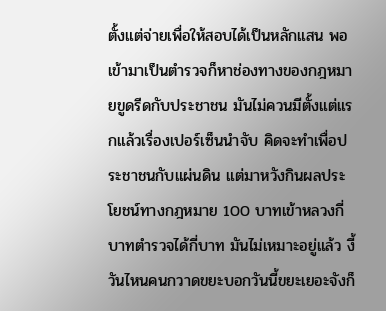ตั้งแต่จ่ายเพื่อให้สอบได้เป็นหลักแสน พอเข้ามาเป็นตำรวจก็หาช่องทางของกฎหมายขูดรีดกับประชาชน มันไม่ควนมีตั้งแต่แรกแล้วเรื่องเปอร์เซ็นนำจับ คิดจะทำเพื่อประชาชนกับแผ่นดิน แต่มาหวังกินผลประโยชน์ทางกฎหมาย 100 บาทเข้าหลวงกี่บาทตำรวจได้กี่บาท มันไม่เหมาะอยู่แล้ว งี้วันไหนคนกวาดขยะบอกวันนี้ขยะเยอะจังก็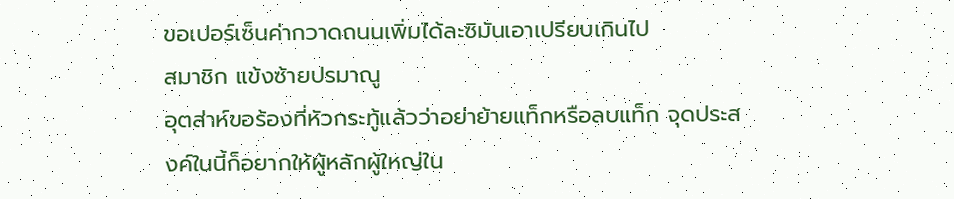ขอเปอร์เซ็นค่ากวาดถนนเพิ่มได้ละซิมันเอาเปรียบเกินไป
สมาชิก แข้งซ้ายปรมาณู
อุตส่าห์ขอร้องที่หัวกระทู้แล้วว่าอย่าย้ายแท็กหรือลบแท็ก จุดประสงค์ในนี้ก็อยากให้ผู้หลักผู้ใหญ่ใน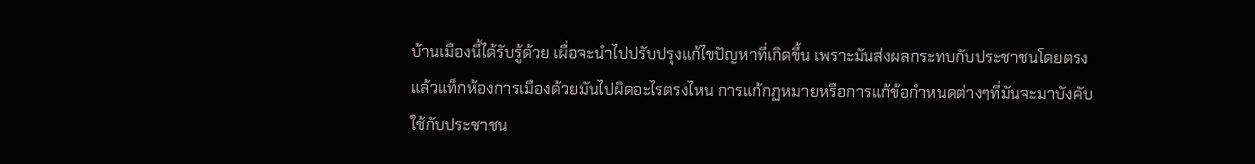บ้านเมืองนี้ได้รับรู้ด้วย เผื่อจะนำไปปรับปรุงแก้ไขปัญหาที่เกิดขึ้น เพราะมันส่งผลกระทบกับประชาชนโดยตรงแล้วแท็กห้องการเมืองด้วยมันไปผิดอะไรตรงไหน การแก้กฏหมายหรือการแก้ข้อกำหนดต่างๆที่มันจะมาบังคับใช้กับประชาชน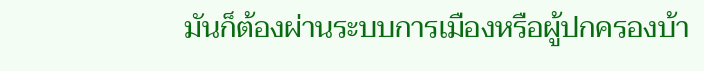มันก็ต้องผ่านระบบการเมืองหรือผู้ปกครองบ้า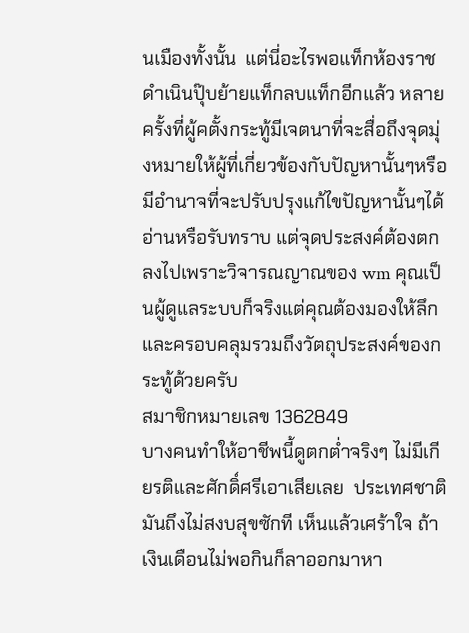นเมืองทั้งนั้น  แต่นี่อะไรพอแท็กห้องราชดำเนินปุ๊บย้ายแท็กลบแท็กอีกแล้ว หลายครั้งที่ผู้คตั้งกระทู้มีเจตนาที่จะสื่อถึงจุดมุ่งหมายให้ผู้ที่เกี่ยวข้องกับปัญหานั้นๆหรือมีอำนาจที่จะปรับปรุงแก้ไขปัญหานั้นๆได้อ่านหรือรับทราบ แต่จุดประสงค์ต้องตกลงไปเพราะวิจารณญาณของ wm คุณเป็นผู้ดูแลระบบก็จริงแต่คุณต้องมองให้ลึกและครอบคลุมรวมถึงวัตถุประสงค์ของกระทู้ด้วยครับ
สมาชิกหมายเลข 1362849
บางคนทำให้อาชีพนี้ดูตกต่ำจริงๆ ไม่มีเกียรติและศักดิ์ศรีเอาเสียเลย  ประเทศชาติมันถึงไม่สงบสุขซักที เห็นแล้วเศร้าใจ ถ้าเงินเดือนไม่พอกินก็ลาออกมาหา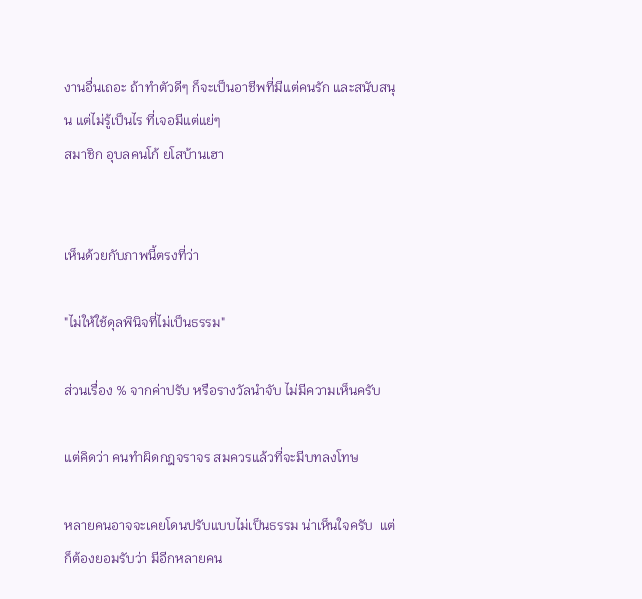งานอื่นเถอะ ถ้าทำตัวดีๆ ก็จะเป็นอาชีพที่มีแต่คนรัก และสนับสนุน แต่ไม่รู้เป็นไร ที่เจอมีแต่แย่ๆ
สมาชิก อุบลคนโก้ ยโสบ้านเฮา


เห็นด้วยกับภาพนี้ตรงที่ว่า

"ไม่ให้ใช้ดุลพินิจที่ไม่เป็นธรรม"

ส่วนเรื่อง % จากค่าปรับ หรือรางวัลนำจับ ไม่มีความเห็นครับ

แต่คิดว่า คนทำผิดกฎจราจร สมควรแล้วที่จะมีบทลงโทษ

หลายคนอาจจะเคยโดนปรับแบบไม่เป็นธรรม น่าเห็นใจครับ  แต่ก็ต้องยอมรับว่า มีอีกหลายคน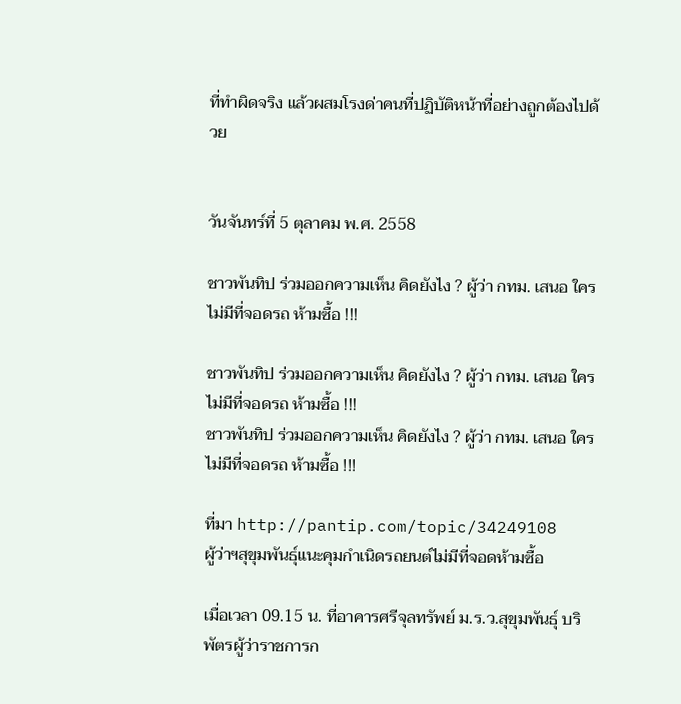ที่ทำผิดจริง แล้วผสมโรงด่าคนที่ปฏิบัติหน้าที่อย่างถูกต้องไปด้วย


วันจันทร์ที่ 5 ตุลาคม พ.ศ. 2558

ชาวพันทิป ร่วมออกความเห็น คิดยังไง ? ผู้ว่า กทม. เสนอ ใครไม่มีที่จอดรถ ห้ามซื้อ !!!

ชาวพันทิป ร่วมออกความเห็น คิดยังไง ? ผู้ว่า กทม. เสนอ ใครไม่มีที่จอดรถ ห้ามซื้อ !!!
ชาวพันทิป ร่วมออกความเห็น คิดยังไง ? ผู้ว่า กทม. เสนอ ใครไม่มีที่จอดรถ ห้ามซื้อ !!!

ที่มา http://pantip.com/topic/34249108
ผู้ว่าฯสุขุมพันธุ์แนะคุมกำเนิดรถยนต์ไม่มีที่จอดห้ามซื้อ

เมื่อเวลา 09.15 น. ที่อาคารศรีจุลทรัพย์ ม.ร.ว.สุขุมพันธุ์ บริพัตรผู้ว่าราชการก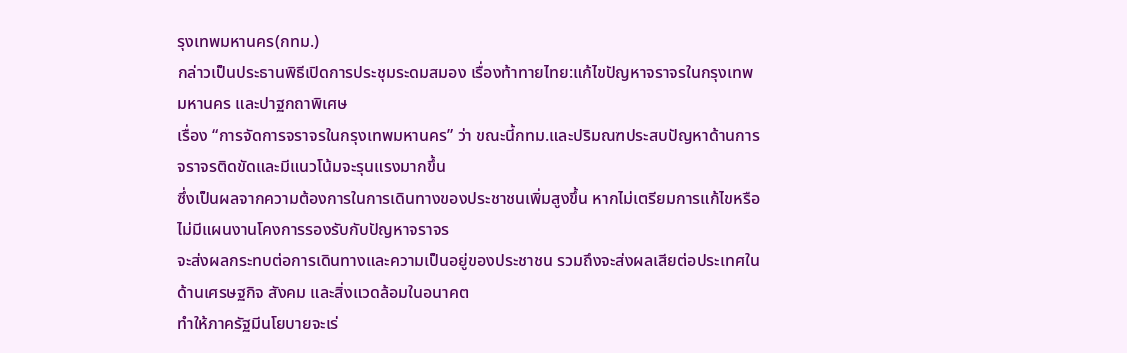รุงเทพมหานคร(กทม.)
กล่าวเป็นประธานพิธีเปิดการประชุมระดมสมอง เรื่องท้าทายไทย:แก้ไขปัญหาจราจรในกรุงเทพมหานคร และปาฐกถาพิเศษ
เรื่อง “การจัดการจราจรในกรุงเทพมหานคร” ว่า ขณะนี้กทม.และปริมณฑประสบปัญหาด้านการจราจรติดขัดและมีแนวโน้มจะรุนแรงมากขึ้น
ซึ่งเป็นผลจากความต้องการในการเดินทางของประชาชนเพิ่มสูงขึ้น หากไม่เตรียมการแก้ไขหรือไม่มีแผนงานโคงการรองรับกับปัญหาจราจร
จะส่งผลกระทบต่อการเดินทางและความเป็นอยู่ของประชาชน รวมถึงจะส่งผลเสียต่อประเทศในด้านเศรษฐกิจ สังคม และสิ่งแวดล้อมในอนาคต
ทำให้ภาครัฐมีนโยบายจะเร่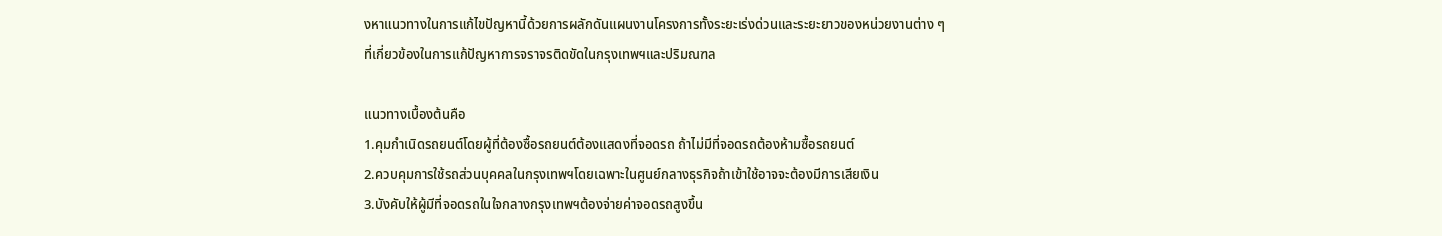งหาแนวทางในการแก้ไขปัญหานี้ด้วยการผลักดันแผนงานโครงการทั้งระยะเร่งด่วนและระยะยาวของหน่วยงานต่าง ๆ
ที่เกี่ยวข้องในการแก้ปัญหาการจราจรติดขัดในกรุงเทพฯและปริมณฑล

แนวทางเบื้องต้นคือ
1.คุมกำเนิดรถยนต์โดยผู้ที่ต้องซื้อรถยนต์ต้องแสดงที่จอดรถ ถ้าไม่มีที่จอดรถต้องห้ามซื้อรถยนต์
2.ควบคุมการใช้รถส่วนบุคคลในกรุงเทพฯโดยเฉพาะในศูนย์กลางธุรกิจถ้าเข้าใช้อาจจะต้องมีการเสียเงิน
3.บังคับให้ผู้มีที่จอดรถในใจกลางกรุงเทพฯต้องจ่ายค่าจอดรถสูงขึ้น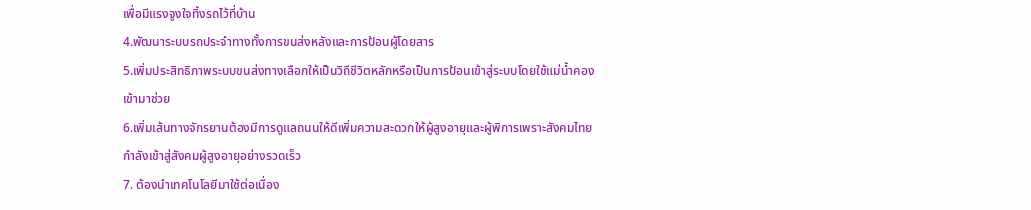เพื่อมีแรงจูงใจทิ้งรถไว้ที่บ้าน
4.พัฒนาระบบรถประจำทางทั้งการขนส่งหลังและการป้อนผู้โดยสาร
5.เพิ่มประสิทธิภาพระบบขนส่งทางเลือกให้เป็นวิถีชีวิตหลักหรือเป็นการป้อนเข้าสู่ระบบโดยใช้แม่น้ำคองเข้ามาช่วย
6.เพิ่มเส้นทางจักรยานต้องมีการดูแลถนนให้ดีเพิ่มความสะดวกให้ผู้สูงอายุและผู้พิการเพราะสังคมไทยกำลังเข้าสู่สังคมผู้สูงอายุอย่างรวดเร็ว
7. ต้องนำเทคโนโลยีมาใช้ต่อเนื่อง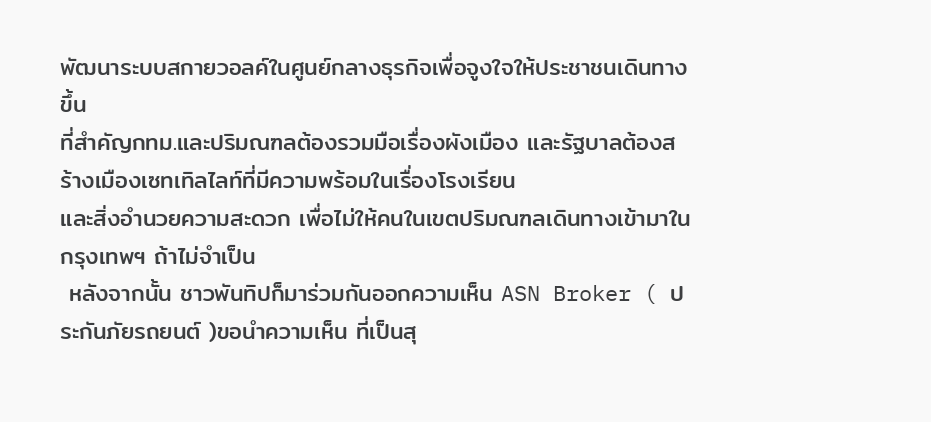พัฒนาระบบสกายวอลค์ในศูนย์กลางธุรกิจเพื่อจูงใจให้ประชาชนเดินทางขึ้น
ที่สำคัญกทม.และปริมณฑลต้องรวมมือเรื่องผังเมือง และรัฐบาลต้องสร้างเมืองเซทเทิลไลท์ที่มีความพร้อมในเรื่องโรงเรียน
และสิ่งอำนวยความสะดวก เพื่อไม่ให้คนในเขตปริมณฑลเดินทางเข้ามาในกรุงเทพฯ ถ้าไม่จำเป็น
 หลังจากนั้น ชาวพันทิปก็มาร่วมกันออกความเห็น ASN Broker ( ประกันภัยรถยนต์ )ขอนำความเห็น ที่เป็นสุ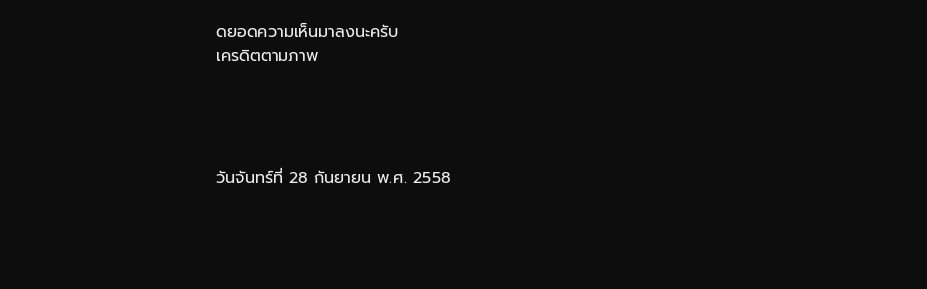ดยอดความเห็นมาลงนะครับ
เครดิตตามภาพ




วันจันทร์ที่ 28 กันยายน พ.ศ. 2558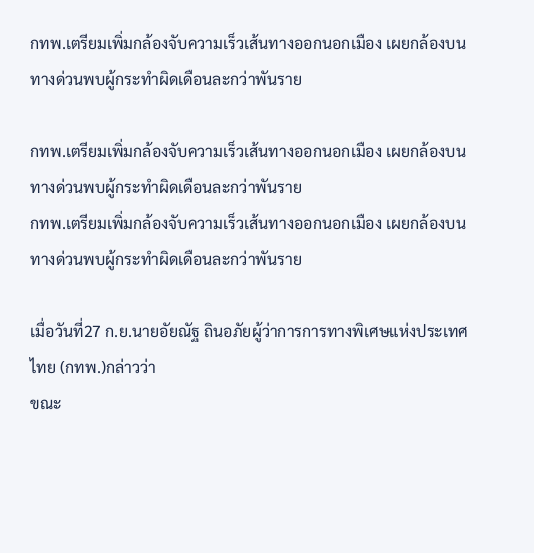กทพ.เตรียมเพิ่มกล้องจับความเร็วเส้นทางออกนอกเมือง เผยกล้องบนทางด่วนพบผู้กระทำผิดเดือนละกว่าพันราย

กทพ.เตรียมเพิ่มกล้องจับความเร็วเส้นทางออกนอกเมือง เผยกล้องบนทางด่วนพบผู้กระทำผิดเดือนละกว่าพันราย
กทพ.เตรียมเพิ่มกล้องจับความเร็วเส้นทางออกนอกเมือง เผยกล้องบนทางด่วนพบผู้กระทำผิดเดือนละกว่าพันราย

เมื่อวันที่27 ก.ย.นายอัยณัฐ ถินอภัยผู้ว่าการการทางพิเศษแห่งประเทศไทย (กทพ.)กล่าวว่า
ขณะ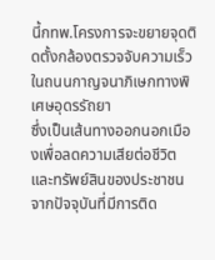นี้กทพ.โครงการจะขยายจุดติดตั้งกล้องตรวจจับความเร็วในถนนกาญจนาภิเษกทางพิเศษอุดรรัถยา
ซึ่งเป็นเส้นทางออกนอกเมืองเพื่อลดความเสียต่อชีวิตและทรัพย์สินของประชาชน
จากปัจจุบันที่มีการติด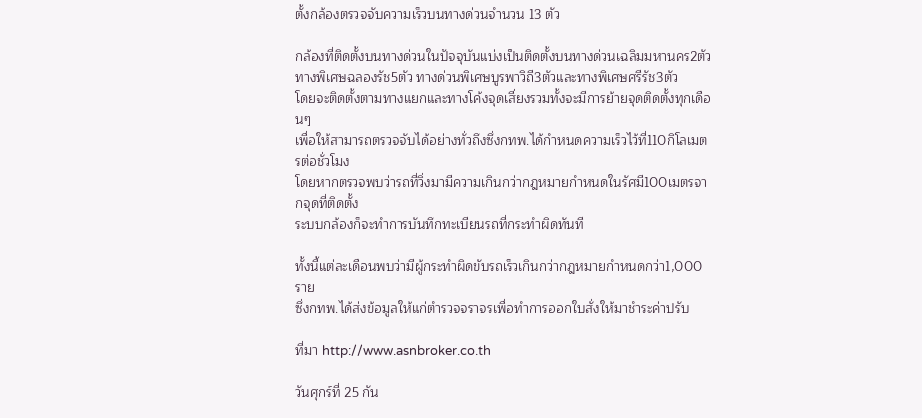ตั้งกล้องตรวจจับความเร็วบนทางด่วนจำนวน 13 ตัว

กล้องที่ติดตั้งบนทางด่วนในปัจจุบันแบ่งเป็นติดตั้งบนทางด่วนเฉลิมมหานคร2ตัว
ทางพิเศษฉลองรัช5ตัว ทางด่วนพิเศษบูรพาวิถี3ตัวและทางพิเศษศรีรัช3ตัว
โดยจะติดตั้งตามทางแยกและทางโค้งจุดเสี่ยงรวมทั้งจะมีการย้ายจุดติดตั้งทุกเดือนๆ
เพื่อให้สามารถตรวจจับได้อย่างทั่วถึงซึ่งกทพ.ได้กำหนดความเร็วไว้ที่110กิโลเมตรต่อชั่วโมง
โดยหากตรวจพบว่ารถที่วิ่งมามีความเกินกว่ากฎหมายกำหนดในรัศมี100เมตรจากจุดที่ติดตั้ง
ระบบกล้องก็จะทำการบันทึกทะเบียนรถที่กระทำผิดทันที

ทั้งนี้แต่ละเดือนพบว่ามีผู้กระทำผิดขับรถเร็วเกินกว่ากฎหมายกำหนดกว่า1,000ราย
ซึ่งกทพ.ได้ส่งข้อมูลให้แก่ตำรวจจราจรเพื่อทำการออกใบสั่งให้มาชำระค่าปรับ

ที่มา http://www.asnbroker.co.th

วันศุกร์ที่ 25 กัน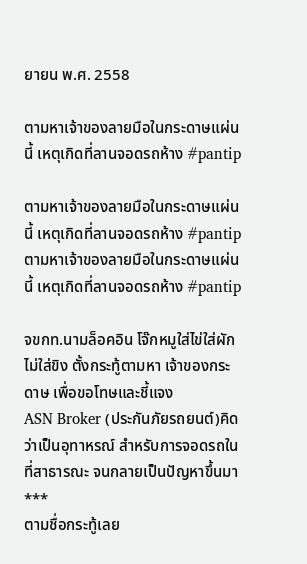ยายน พ.ศ. 2558

ตามหาเจ้าของลายมือในกระดาษแผ่นนี้ เหตุเกิดที่ลานจอดรถห้าง #pantip

ตามหาเจ้าของลายมือในกระดาษแผ่นนี้ เหตุเกิดที่ลานจอดรถห้าง #pantip
ตามหาเจ้าของลายมือในกระดาษแผ่นนี้ เหตุเกิดที่ลานจอดรถห้าง #pantip

จขกท.นามล็อคอิน โจ๊กหมูใส่ไข่ใส่ผักไม่ใส่ขิง ตั้งกระทู้ตามหา เจ้าของกระดาษ เพื่อขอโทษและชี้แจง
ASN Broker (ประกันภัยรถยนต์)คิดว่าเป็นอุทาหรณ์ สำหรับการจอดรถในที่สาธารณะ จนกลายเป็นปัญหาขึ้นมา
***
ตามชื่อกระทู้เลย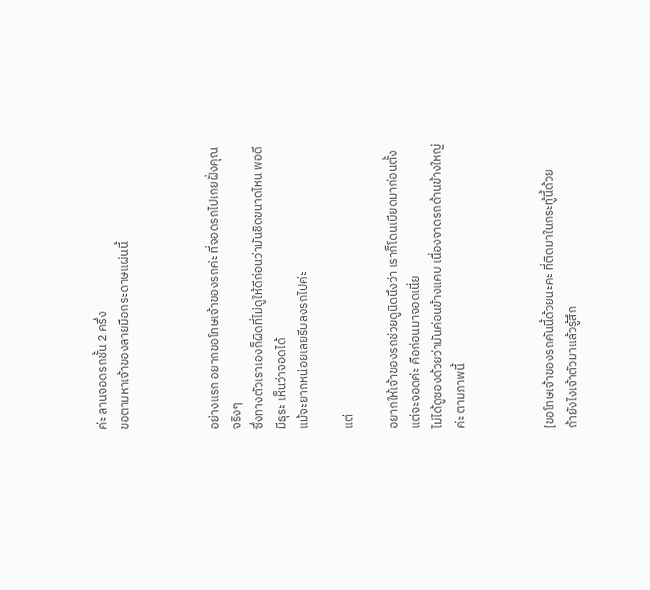ค่ะ ลานจอดรถชั้น 2 ครึ่ง
ขอตามหาเจ้าของลายมือกระดาษแผ่นนี้



อย่างแรก อยากขอโทษเจ้าของรถค่ะ ที่จอดรถไปเกยฝั่งคุณจริงๆ
ซึ่งทางตัวเราเองก็ผิดที่ไม่ดูให้ดีก่อนว่ามันชิดขนาดไหน พอดีมีธุระ เห็นว่าจอดได้
แม้จะยากหน่อยเลยรีบลงรถไปค่ะ

แต่

อยากให้เจ้าของรถช่วยดูนิดนึงว่า เราก็โดนเบียดมาก่อนตั้งแต่จะจอดค่ะ คือก่อนมาจอดเนี่ย
ไม่ได้ดูซองด้วยว่ามันค่อนข้างแคบ เนื่องจาดรถด้านข้างใหญ่ค่ะ ตามภาพนี้



[ขอโทษเจ้าของรถคันนี้ด้วยนะคะ ที่ติดมาในกระทู้นี้ด้วย
ถ้ายังไงเจ้าตัวมาแล้วรู้สึก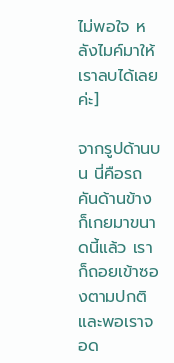ไม่พอใจ หลังไมค์มาให้เราลบได้เลยค่ะ]

จากรูปด้านบน นี่คือรถคันด้านข้างก็เกยมาขนาดนี้แล้ว เราก็ถอยเข้าซองตามปกติ
และพอเราจอด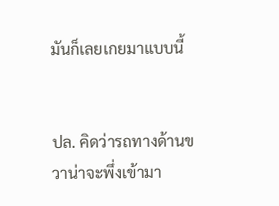มันก็เลยเกยมาแบบนี้


ปล. คิดว่ารถทางด้านขวาน่าจะพึ่งเข้ามา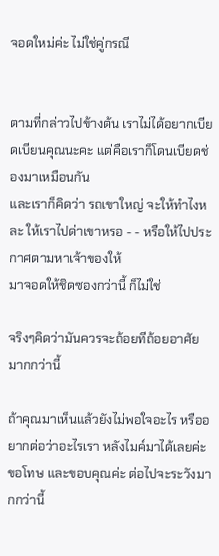จอดใหม่ค่ะ ไม่ใช่คู่กรณี


ตามที่กล่าวไปข้างต้น เราไม่ได้อยากเบียดเบียนคุณนะคะ แต่คือเราก็โดนเบียดช่องมาเหมือนกัน
และเราก็คิดว่า รถเขาใหญ่ จะให้ทำไงหละ ให้เราไปด่าเขาหรอ - - หรือให้ไปประกาศตามหาเจ้าของให้
มาจอดให้ชิดซองกว่านี้ ก็ไม่ใช่

จริงๆคิดว่ามันควรจะถ้อยทีถ้อยอาศัยมากกว่านี้

ถ้าคุณมาเห็นแล้วยังไม่พอใจอะไร หรืออยากต่อว่าอะไรเรา หลังไมค์มาได้เลยค่ะ
ขอโทษ และขอบคุณค่ะ ต่อไปจะระวังมากกว่านี้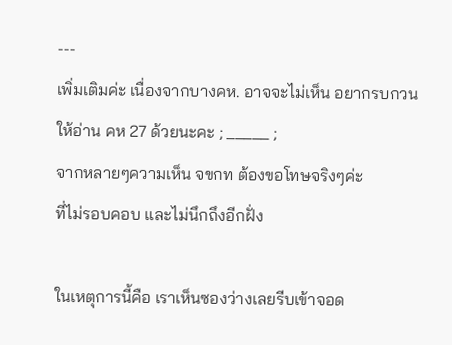---
เพิ่มเติมค่ะ เนื่องจากบางคห. อาจจะไม่เห็น อยากรบกวนให้อ่าน คห 27 ด้วยนะคะ ; _____ ;
จากหลายๆความเห็น จขกท ต้องขอโทษจริงๆค่ะ
ที่ไม่รอบคอบ และไม่นึกถึงอีกฝั่ง

ในเหตุการนี้คือ เราเห็นซองว่างเลยรีบเข้าจอด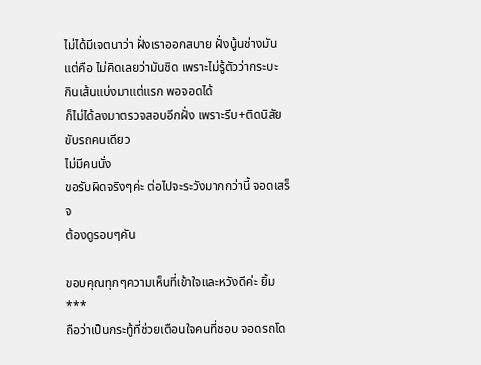ไม่ได้มีเจตนาว่า ฝั่งเราออกสบาย ฝั่งนู้นช่างมัน
แต่คือ ไม่คิดเลยว่ามันชิด เพราะไม่รู้ตัวว่ากระบะ
กินเส้นแบ่งมาแต่แรก พอจอดได้
ก็ไม่ได้ลงมาตรวจสอบอีกฝั่ง เพราะรีบ+ติดนิสัยขับรถคนเดียว
ไม่มีคนนั่ง
ขอรับผิดจริงๆค่ะ ต่อไปจะระวังมากกว่านี้ จอดเสร็จ
ต้องดูรอบๆคัน

ขอบคุณทุกๆความเห็นที่เข้าใจและหวังดีค่ะ ยิ้ม
***
ถือว่าเป็นกระทู้ที่ช่วยเตือนใจคนที่ชอบ จอดรถโด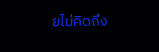ยไม่คิดถึง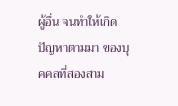ผู้อื่น จนทำให้เกิดปัญหาตามมา ของบุคคลที่สองสาม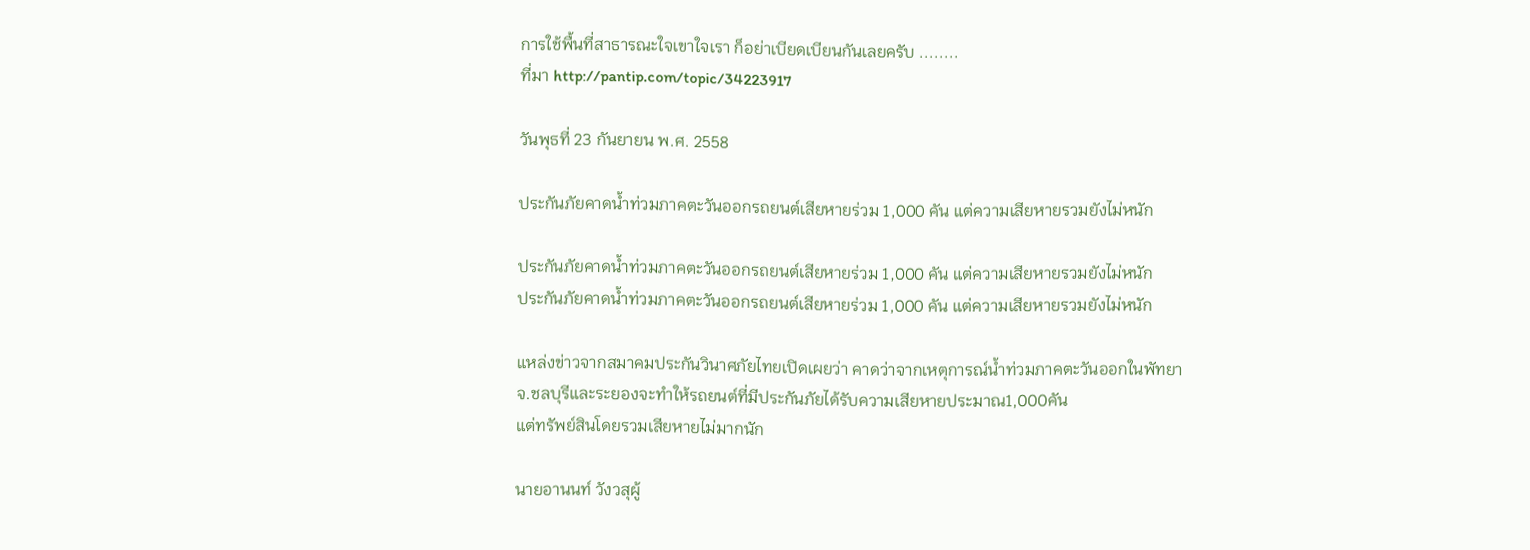การใช้พื้นที่สาธารณะใจเขาใจเรา ก็อย่าเบียดเบียนกันเลยครับ ........
ที่มา http://pantip.com/topic/34223917

วันพุธที่ 23 กันยายน พ.ศ. 2558

ประกันภัยคาดน้ำท่วมภาคตะวันออกรถยนต์เสียหายร่วม 1,000 คัน แต่ความเสียหายรวมยังไม่หนัก

ประกันภัยคาดน้ำท่วมภาคตะวันออกรถยนต์เสียหายร่วม 1,000 คัน แต่ความเสียหายรวมยังไม่หนัก
ประกันภัยคาดน้ำท่วมภาคตะวันออกรถยนต์เสียหายร่วม 1,000 คัน แต่ความเสียหายรวมยังไม่หนัก

แหล่งข่าวจากสมาคมประกันวินาศภัยไทยเปิดเผยว่า คาดว่าจากเหตุการณ์น้ำท่วมภาคตะวันออกในพัทยา
จ.ชลบุรีและระยองจะทำให้รถยนต์ที่มีประกันภัยได้รับความเสียหายประมาณ1,000คัน
แต่ทรัพย์สินโดยรวมเสียหายไม่มากนัก

นายอานนท์ วังวสุผู้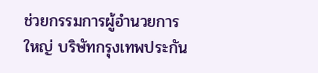ช่วยกรรมการผู้อำนวยการใหญ่ บริษัทกรุงเทพประกัน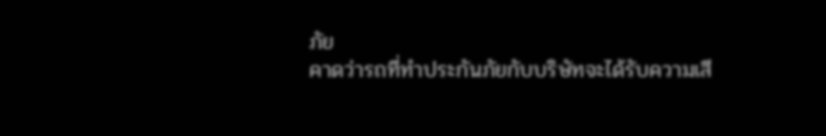ภัย
คาดว่ารถที่ทำประกันภัยกับบริษัทจะได้รับความเสี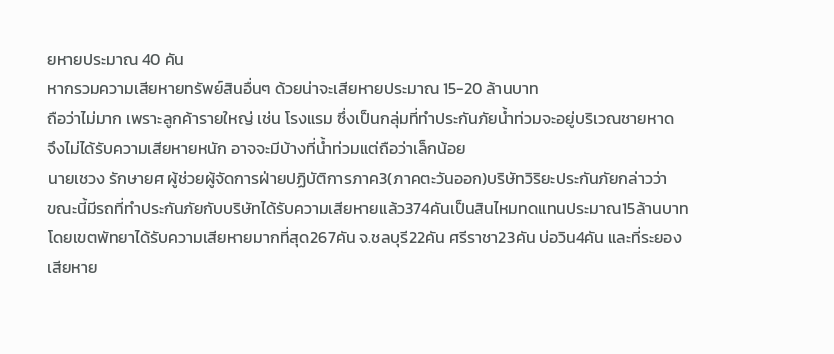ยหายประมาณ 40 คัน
หากรวมความเสียหายทรัพย์สินอื่นๆ ด้วยน่าจะเสียหายประมาณ 15-20 ล้านบาท
ถือว่าไม่มาก เพราะลูกค้ารายใหญ่ เช่น โรงแรม ซึ่งเป็นกลุ่มที่ทำประกันภัยน้ำท่วมจะอยู่บริเวณชายหาด
จึงไม่ได้รับความเสียหายหนัก อาจจะมีบ้างที่น้ำท่วมแต่ถือว่าเล็กน้อย
นายเชวง รักษายศ ผู้ช่วยผู้จัดการฝ่ายปฏิบัติการภาค3(ภาคตะวันออก)บริษัทวิริยะประกันภัยกล่าวว่า
ขณะนี้มีรถที่ทำประกันภัยกับบริษัทได้รับความเสียหายแล้ว374คันเป็นสินไหมทดแทนประมาณ15ล้านบาท
โดยเขตพัทยาได้รับความเสียหายมากที่สุด267คัน จ.ชลบุรี22คัน ศรีราชา23คัน บ่อวิน4คัน และที่ระยอง
เสียหาย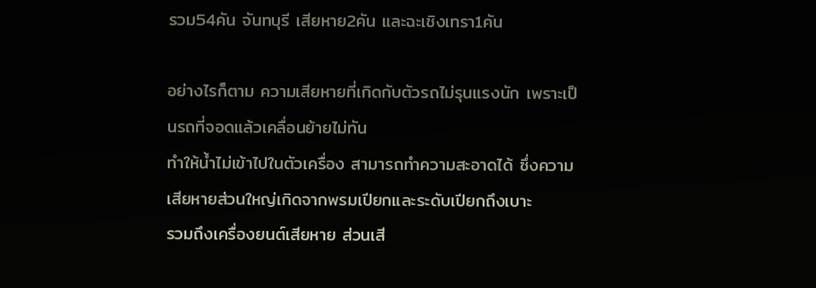รวม54คัน จันทบุรี เสียหาย2คัน และฉะเชิงเทรา1คัน

อย่างไรก็ตาม ความเสียหายที่เกิดกับตัวรถไม่รุนแรงนัก เพราะเป็นรถที่จอดแล้วเคลื่อนย้ายไม่ทัน
ทำให้น้ำไม่เข้าไปในตัวเครื่อง สามารถทำความสะอาดได้ ซึ่งความเสียหายส่วนใหญ่เกิดจากพรมเปียกและระดับเปียกถึงเบาะ
รวมถึงเครื่องยนต์เสียหาย ส่วนเสี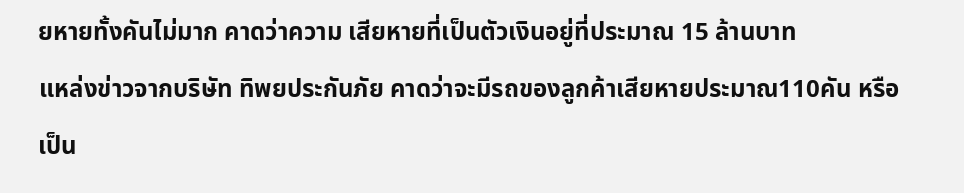ยหายทั้งคันไม่มาก คาดว่าความ เสียหายที่เป็นตัวเงินอยู่ที่ประมาณ 15 ล้านบาท
แหล่งข่าวจากบริษัท ทิพยประกันภัย คาดว่าจะมีรถของลูกค้าเสียหายประมาณ110คัน หรือเป็น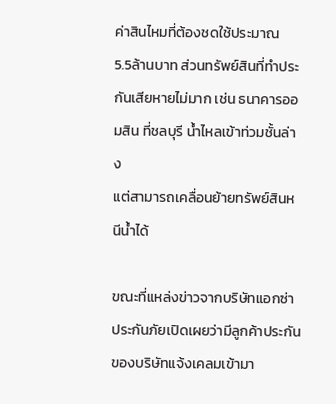ค่าสินไหมที่ต้องชดใช้ประมาณ
5.5ล้านบาท ส่วนทรัพย์สินที่ทำประกันเสียหายไม่มาก เช่น ธนาคารออมสิน ที่ชลบุรี น้ำไหลเข้าท่วมชั้นล่าง
แต่สามารถเคลื่อนย้ายทรัพย์สินหนีน้ำได้

ขณะที่แหล่งข่าวจากบริษัทแอกซ่าประกันภัยเปิดเผยว่ามีลูกค้าประกันของบริษัทแจ้งเคลมเข้ามา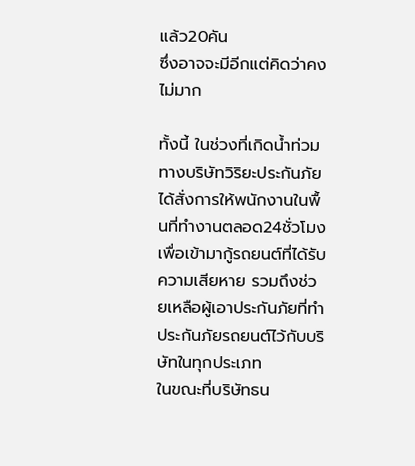แล้ว20คัน
ซึ่งอาจจะมีอีกแต่คิดว่าคงไม่มาก

ทั้งนี้ ในช่วงที่เกิดน้ำท่วม ทางบริษัทวิริยะประกันภัย ได้สั่งการให้พนักงานในพื้นที่ทำงานตลอด24ชั่วโมง
เพื่อเข้ามากู้รถยนต์ที่ได้รับความเสียหาย รวมถึงช่วยเหลือผู้เอาประกันภัยที่ทำประกันภัยรถยนต์ไว้กับบริษัทในทุกประเภท
ในขณะที่บริษัทธน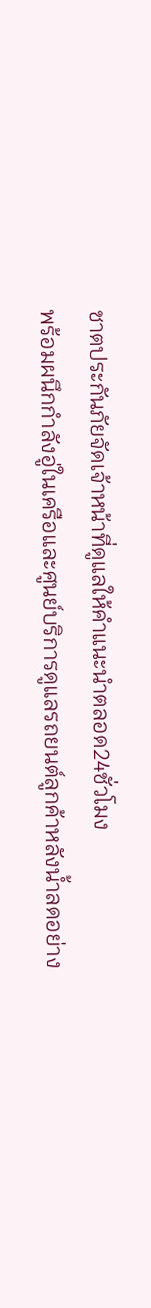ชาตประกันภัยจัดเจ้าหน้าที่ดูแลให้คำแนะนำตลอด24ชั่วโมง
พร้อมผนึกกำลังอู่ในเครือและศูนย์บริการดูแลรถยนต์ลูกค้าหลังน้ำลดอย่าง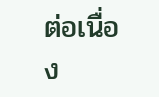ต่อเนื่อง